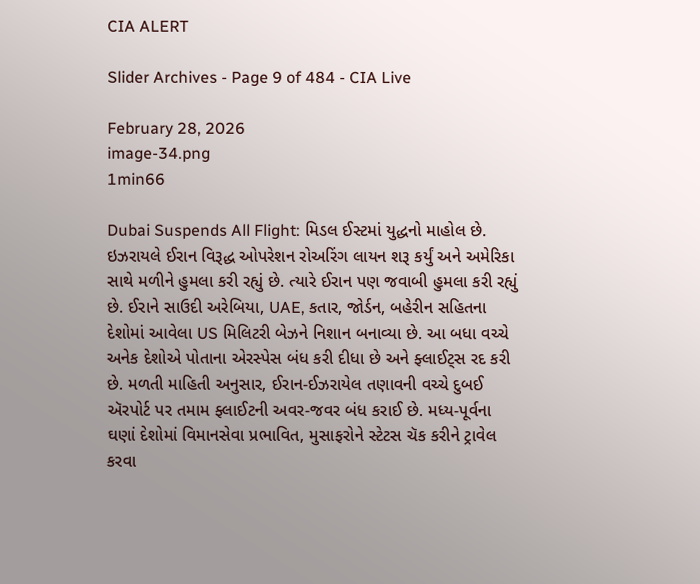CIA ALERT

Slider Archives - Page 9 of 484 - CIA Live

February 28, 2026
image-34.png
1min66

Dubai Suspends All Flight: મિડલ ઈસ્ટમાં યુદ્ધનો માહોલ છે. ઇઝરાયલે ઈરાન વિરૂદ્ધ ઓપરેશન રોઅરિંગ લાયન શરૂ કર્યું અને અમેરિકા સાથે મળીને હુમલા કરી રહ્યું છે. ત્યારે ઈરાન પણ જવાબી હુમલા કરી રહ્યું છે. ઈરાને સાઉદી અરેબિયા, UAE, કતાર, જોર્ડન, બહેરીન સહિતના દેશોમાં આવેલા US મિલિટરી બેઝને નિશાન બનાવ્યા છે. આ બધા વચ્ચે અનેક દેશોએ પોતાના એરસ્પેસ બંધ કરી દીધા છે અને ફ્લાઈટ્સ રદ કરી છે. મળતી માહિતી અનુસાર, ઈરાન-ઈઝરાયેલ તણાવની વચ્ચે દુબઈ ઍરપોર્ટ પર તમામ ફ્લાઈટની અવર-જવર બંધ કરાઈ છે. મધ્ય-પૂર્વના ઘણાં દેશોમાં વિમાનસેવા પ્રભાવિત, મુસાફરોને સ્ટેટસ ચૅક કરીને ટ્રાવેલ કરવા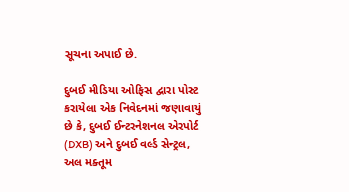સૂચના અપાઈ છે.

દુબઈ મીડિયા ઓફિસ દ્વારા પોસ્ટ કરાયેલા એક નિવેદનમાં જણાવાયું છે કે, દુબઈ ઈન્ટરનેશનલ એરપોર્ટ (DXB) અને દુબઈ વર્લ્ડ સેન્ટ્રલ, અલ મક્તૂમ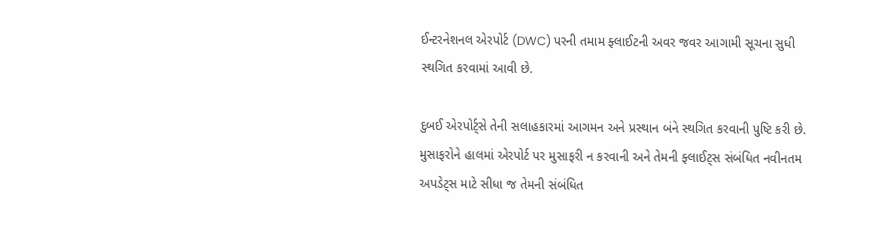ઈન્ટરનેશનલ એરપોર્ટ (DWC) પરની તમામ ફ્લાઈટની અવર જવર આગામી સૂચના સુધી સ્થગિત કરવામાં આવી છે.

દુબઈ એરપોર્ટ્સે તેની સલાહકારમાં આગમન અને પ્રસ્થાન બંને સ્થગિત કરવાની પુષ્ટિ કરી છે. મુસાફરોને હાલમાં એરપોર્ટ પર મુસાફરી ન કરવાની અને તેમની ફ્લાઈટ્સ સંબંધિત નવીનતમ અપડેટ્સ માટે સીધા જ તેમની સંબંધિત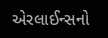એરલાઈન્સનો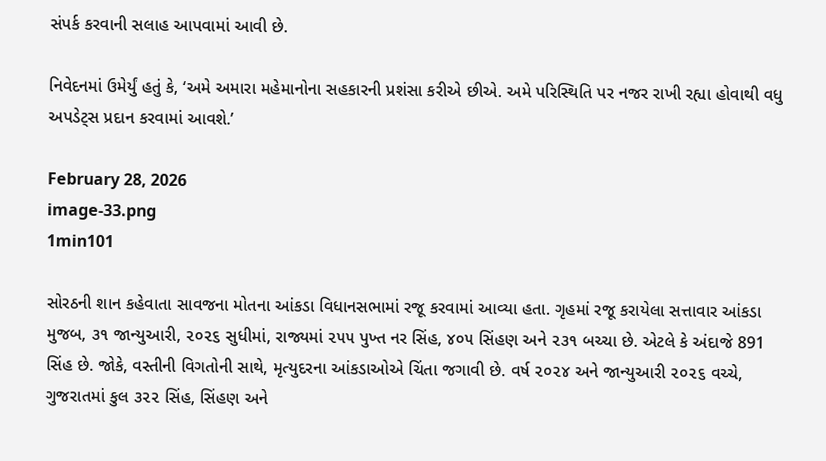સંપર્ક કરવાની સલાહ આપવામાં આવી છે.

નિવેદનમાં ઉમેર્યું હતું કે, ‘અમે અમારા મહેમાનોના સહકારની પ્રશંસા કરીએ છીએ. અમે પરિસ્થિતિ પર નજર રાખી રહ્યા હોવાથી વધુ અપડેટ્સ પ્રદાન કરવામાં આવશે.’

February 28, 2026
image-33.png
1min101

સોરઠની શાન કહેવાતા સાવજના મોતના આંકડા વિધાનસભામાં રજૂ કરવામાં આવ્યા હતા. ગૃહમાં રજૂ કરાયેલા સત્તાવાર આંકડા મુજબ, ૩૧ જાન્યુઆરી, ૨૦૨૬ સુધીમાં, રાજ્યમાં ૨૫૫ પુખ્ત નર સિંહ, ૪૦૫ સિંહણ અને ૨૩૧ બચ્ચા છે. એટલે કે અંદાજે 891 સિંહ છે. જોકે, વસ્તીની વિગતોની સાથે, મૃત્યુદરના આંકડાઓએ ચિંતા જગાવી છે. વર્ષ ૨૦૨૪ અને જાન્યુઆરી ૨૦૨૬ વચ્ચે, ગુજરાતમાં કુલ ૩૨૨ સિંહ, સિંહણ અને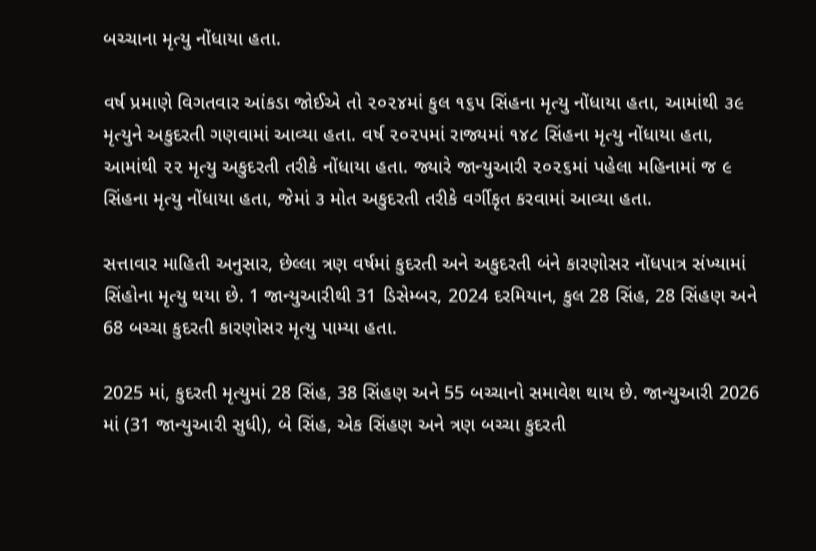બચ્ચાના મૃત્યુ નોંધાયા હતા.

વર્ષ પ્રમાણે વિગતવાર આંકડા જોઈએ તો ૨૦૨૪માં કુલ ૧૬૫ સિંહના મૃત્યુ નોંધાયા હતા, આમાંથી ૩૯ મૃત્યુને અકુદરતી ગણવામાં આવ્યા હતા. વર્ષ ૨૦૨૫માં રાજ્યમાં ૧૪૮ સિંહના મૃત્યુ નોંધાયા હતા, આમાંથી ૨૨ મૃત્યુ અકુદરતી તરીકે નોંધાયા હતા. જ્યારે જાન્યુઆરી ૨૦૨૬માં પહેલા મહિનામાં જ ૯ સિંહના મૃત્યુ નોંધાયા હતા, જેમાં ૩ મોત અકુદરતી તરીકે વર્ગીકૃત કરવામાં આવ્યા હતા.

સત્તાવાર માહિતી અનુસાર, છેલ્લા ત્રણ વર્ષમાં કુદરતી અને અકુદરતી બંને કારણોસર નોંધપાત્ર સંખ્યામાં સિંહોના મૃત્યુ થયા છે. 1 જાન્યુઆરીથી 31 ડિસેમ્બર, 2024 દરમિયાન, કુલ 28 સિંહ, 28 સિંહણ અને 68 બચ્ચા કુદરતી કારણોસર મૃત્યુ પામ્યા હતા.

2025 માં, કુદરતી મૃત્યુમાં 28 સિંહ, 38 સિંહણ અને 55 બચ્ચાનો સમાવેશ થાય છે. જાન્યુઆરી 2026 માં (31 જાન્યુઆરી સુધી), બે સિંહ, એક સિંહણ અને ત્રણ બચ્ચા કુદરતી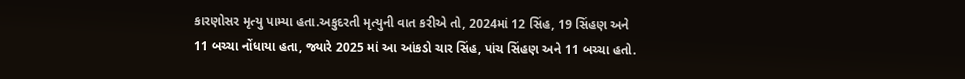કારણોસર મૃત્યુ પામ્યા હતા.અકુદરતી મૃત્યુની વાત કરીએ તો, 2024માં 12 સિંહ, 19 સિંહણ અને 11 બચ્ચા નોંધાયા હતા, જ્યારે 2025 માં આ આંકડો ચાર સિંહ, પાંચ સિંહણ અને 11 બચ્ચા હતો.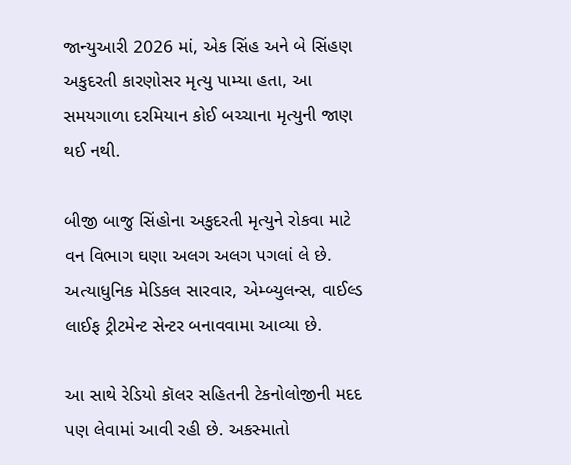જાન્યુઆરી 2026 માં, એક સિંહ અને બે સિંહણ અકુદરતી કારણોસર મૃત્યુ પામ્યા હતા, આ સમયગાળા દરમિયાન કોઈ બચ્ચાના મૃત્યુની જાણ થઈ નથી.

બીજી બાજુ સિંહોના અકુદરતી મૃત્યુને રોકવા માટે વન વિભાગ ઘણા અલગ અલગ પગલાં લે છે. અત્યાધુનિક મેડિકલ સારવાર, એમ્બ્યુલન્સ, વાઈલ્ડ લાઈફ ટ્રીટમેન્ટ સેન્ટર બનાવવામા આવ્યા છે.

આ સાથે રેડિયો કૉલર સહિતની ટેકનોલોજીની મદદ પણ લેવામાં આવી રહી છે. અકસ્માતો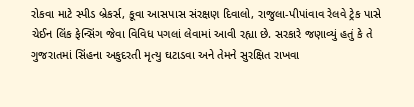રોકવા માટે સ્પીડ બ્રેકર્સ, કૂવા આસપાસ સંરક્ષણ દિવાલો, રાજુલા-પીપાંવાવ રેલવે ટ્રેક પાસે ચેઈન લિંક ફેન્સિંગ જેવા વિવિધ પગલાં લેવામાં આવી રહ્યા છે. સરકારે જણાવ્યું હતું કે તે ગુજરાતમાં સિંહના અકુદરતી મૃત્યુ ઘટાડવા અને તેમને સુરક્ષિત રાખવા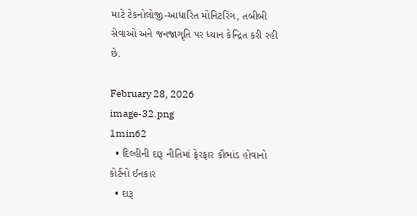માટે ટેકનોલોજી-આધારિત મોનિટરિંગ, તબીબી સેવાઓ અને જનજાગૃતિ પર ધ્યાન કેન્દ્રિત કરી રહી છે.

February 28, 2026
image-32.png
1min62
  • દિલ્હીની દારૂ નીતિમાં ફેરફાર કૌભાંડ હોવાનો કોર્ટનો ઈનકાર
  • દારૂ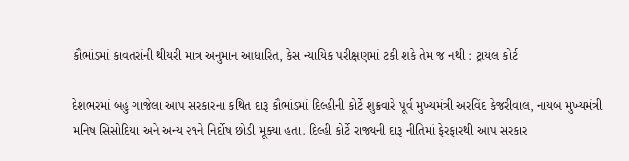કૌભાંડમાં કાવતરાંની થીયરી માત્ર અનુમાન આધારિત, કેસ ન્યાયિક પરીક્ષણમાં ટકી શકે તેમ જ નથી : ટ્રાયલ કોર્ટ

દેશભરમાં બહુ ગાજેલા આપ સરકારના કથિત દારૂ કૌભાંડમાં દિલ્હીની કોર્ટે શુક્રવારે પૂર્વ મુખ્યમંત્રી અરવિંદ કેજરીવાલ, નાયબ મુખ્યમંત્રી મનિષ સિસોદિયા અને અન્ય ૨૧ને નિર્દોષ છોડી મૂક્યા હતા. દિલ્હી કોર્ટે રાજ્યની દારૂ નીતિમાં ફેરફારથી આપ સરકાર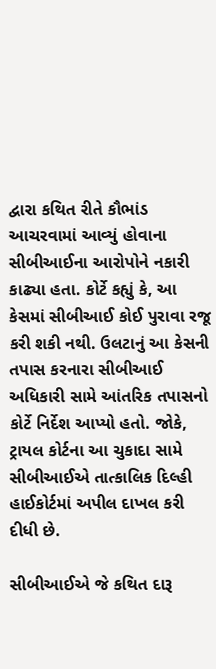દ્વારા કથિત રીતે કૌભાંડ આચરવામાં આવ્યું હોવાના સીબીઆઈના આરોપોને નકારી કાઢ્યા હતા. કોર્ટે કહ્યું કે, આ કેસમાં સીબીઆઈ કોઈ પુરાવા રજૂ કરી શકી નથી. ઉલટાનું આ કેસની તપાસ કરનારા સીબીઆઈ અધિકારી સામે આંતરિક તપાસનો કોર્ટે નિર્દેશ આપ્યો હતો. જોકે, ટ્રાયલ કોર્ટના આ ચુકાદા સામે સીબીઆઈએ તાત્કાલિક દિલ્હી હાઈકોર્ટમાં અપીલ દાખલ કરી દીધી છે.

સીબીઆઈએ જે કથિત દારૂ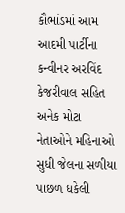કૌભાંડમાં આમ આદમી પાર્ટીના કન્વીનર અરવિંદ કેજરીવાલ સહિત અનેક મોટા નેતાઓને મહિનાઓ સુધી જેલના સળીયા પાછળ ધકેલી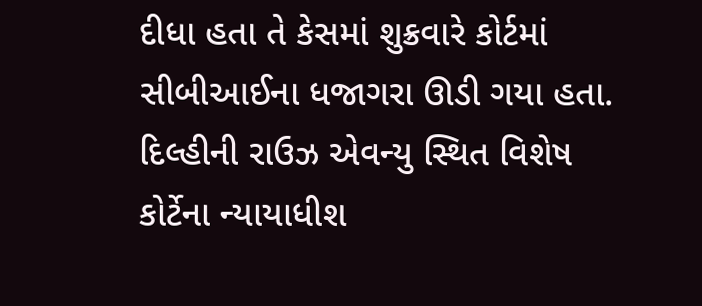દીધા હતા તે કેસમાં શુક્રવારે કોર્ટમાં સીબીઆઈના ધજાગરા ઊડી ગયા હતા. દિલ્હીની રાઉઝ એવન્યુ સ્થિત વિશેષ કોર્ટેના ન્યાયાધીશ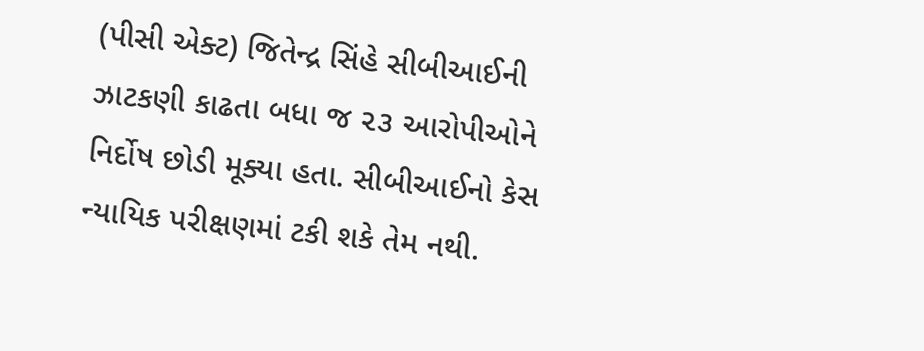(પીસી એક્ટ) જિતેન્દ્ર સિંહે સીબીઆઈની ઝાટકણી કાઢતા બધા જ ૨૩ આરોપીઓને નિર્દોષ છોડી મૂક્યા હતા. સીબીઆઈનો કેસ ન્યાયિક પરીક્ષણમાં ટકી શકે તેમ નથી.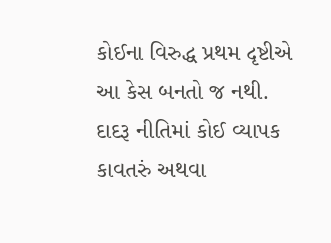કોઈના વિરુદ્ધ પ્રથમ દૃષ્ટીએ આ કેસ બનતો જ નથી. દાદરૂ નીતિમાં કોઈ વ્યાપક કાવતરું અથવા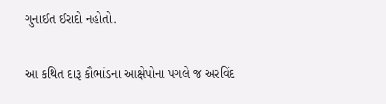ગુનાઈત ઈરાદો નહોતો.

આ કથિત દારૂ કૌભાંડના આક્ષેપોના પગલે જ અરવિંદ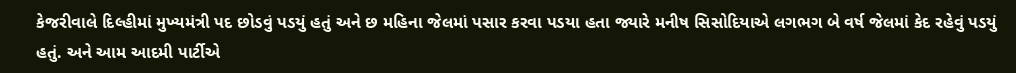કેજરીવાલે દિલ્હીમાં મુખ્યમંત્રી પદ છોડવું પડયું હતું અને છ મહિના જેલમાં પસાર કરવા પડયા હતા જ્યારે મનીષ સિસોદિયાએ લગભગ બે વર્ષ જેલમાં કેદ રહેવું પડયું હતું. અને આમ આદમી પાર્ટીએ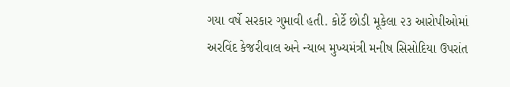ગયા વર્ષે સરકાર ગુમાવી હતી. કોર્ટે છોડી મૂકેલા ૨૩ આરોપીઓમાં અરવિંદ કેજરીવાલ અને ન્યાબ મુખ્યમંત્રી મનીષ સિસોદિયા ઉપરાંત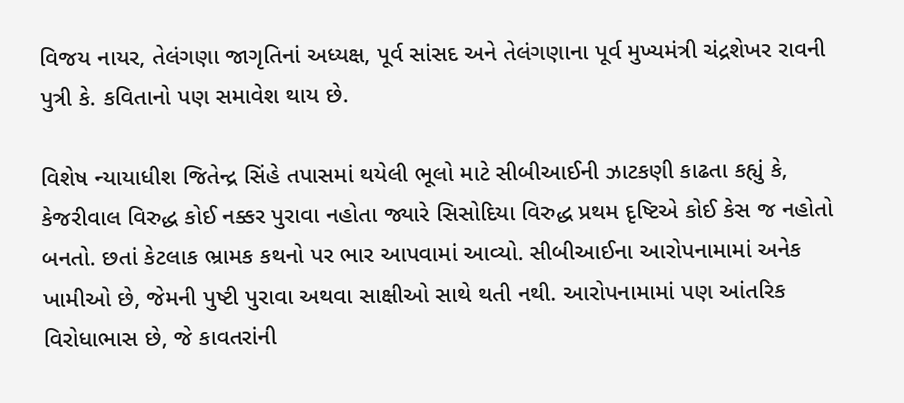વિજય નાયર, તેલંગણા જાગૃતિનાં અધ્યક્ષ, પૂર્વ સાંસદ અને તેલંગણાના પૂર્વ મુખ્યમંત્રી ચંદ્રશેખર રાવની પુત્રી કે. કવિતાનો પણ સમાવેશ થાય છે.

વિશેષ ન્યાયાધીશ જિતેન્દ્ર સિંહે તપાસમાં થયેલી ભૂલો માટે સીબીઆઈની ઝાટકણી કાઢતા કહ્યું કે, કેજરીવાલ વિરુદ્ધ કોઈ નક્કર પુરાવા નહોતા જ્યારે સિસોદિયા વિરુદ્ધ પ્રથમ દૃષ્ટિએ કોઈ કેસ જ નહોતો બનતો. છતાં કેટલાક ભ્રામક કથનો પર ભાર આપવામાં આવ્યો. સીબીઆઈના આરોપનામામાં અનેક ખામીઓ છે, જેમની પુષ્ટી પુરાવા અથવા સાક્ષીઓ સાથે થતી નથી. આરોપનામામાં પણ આંતરિક વિરોધાભાસ છે, જે કાવતરાંની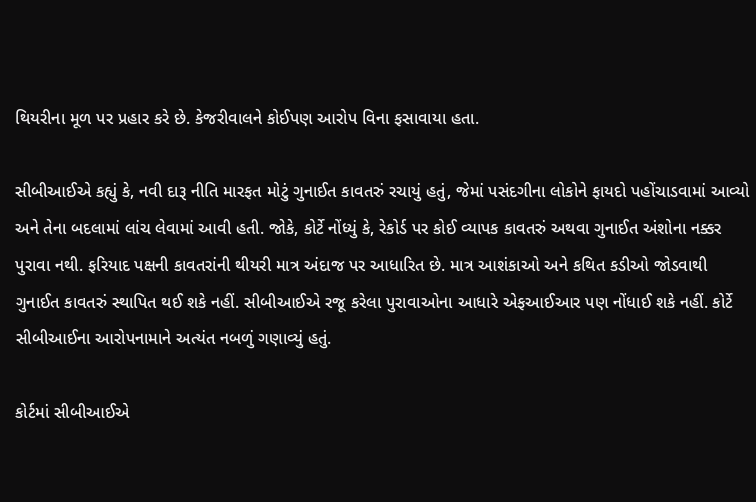થિયરીના મૂળ પર પ્રહાર કરે છે. કેજરીવાલને કોઈપણ આરોપ વિના ફસાવાયા હતા.

સીબીઆઈએ કહ્યું કે, નવી દારૂ નીતિ મારફત મોટું ગુનાઈત કાવતરું રચાયું હતું, જેમાં પસંદગીના લોકોને ફાયદો પહોંચાડવામાં આવ્યો અને તેના બદલામાં લાંચ લેવામાં આવી હતી. જોકે, કોર્ટે નોંધ્યું કે, રેકોર્ડ પર કોઈ વ્યાપક કાવતરું અથવા ગુનાઈત અંશોના નક્કર પુરાવા નથી. ફરિયાદ પક્ષની કાવતરાંની થીયરી માત્ર અંદાજ પર આધારિત છે. માત્ર આશંકાઓ અને કથિત કડીઓ જોડવાથી ગુનાઈત કાવતરું સ્થાપિત થઈ શકે નહીં. સીબીઆઈએ રજૂ કરેલા પુરાવાઓના આધારે એફઆઈઆર પણ નોંધાઈ શકે નહીં. કોર્ટે સીબીઆઈના આરોપનામાને અત્યંત નબળું ગણાવ્યું હતું.

કોર્ટમાં સીબીઆઈએ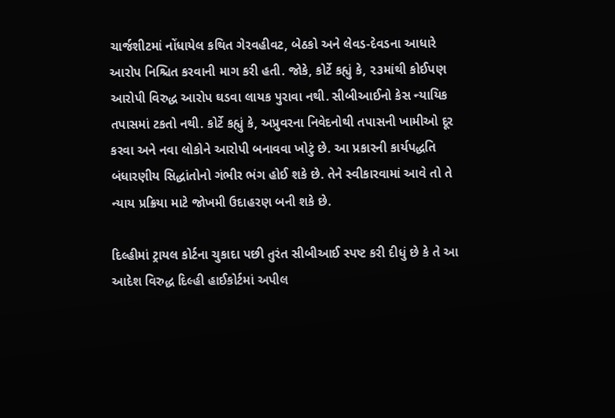ચાર્જશીટમાં નોંધાયેલ કથિત ગેરવહીવટ, બેઠકો અને લેવડ-દેવડના આધારે આરોપ નિશ્ચિત કરવાની માગ કરી હતી. જોકે, કોર્ટે કહ્યું કે, ૨૩માંથી કોઈપણ આરોપી વિરુદ્ધ આરોપ ઘડવા લાયક પુરાવા નથી. સીબીઆઈનો કેસ ન્યાયિક તપાસમાં ટકતો નથી. કોર્ટે કહ્યું કે, અપ્રુવરના નિવેદનોથી તપાસની ખામીઓ દૂર કરવા અને નવા લોકોને આરોપી બનાવવા ખોટું છે. આ પ્રકારની કાર્યપદ્ધતિ બંધારણીય સિદ્ધાંતોનો ગંભીર ભંગ હોઈ શકે છે. તેને સ્વીકારવામાં આવે તો તે ન્યાય પ્રક્રિયા માટે જોખમી ઉદાહરણ બની શકે છે.

દિલ્હીમાં ટ્રાયલ કોર્ટના ચુકાદા પછી તુરંત સીબીઆઈ સ્પષ્ટ કરી દીધું છે કે તે આ આદેશ વિરુદ્ધ દિલ્હી હાઈકોર્ટમાં અપીલ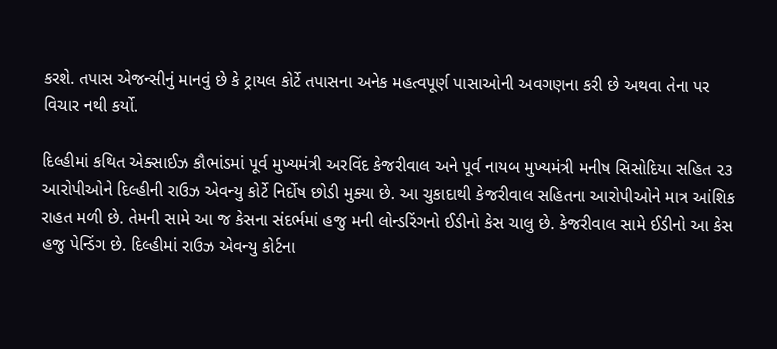કરશે. તપાસ એજન્સીનું માનવું છે કે ટ્રાયલ કોર્ટે તપાસના અનેક મહત્વપૂર્ણ પાસાઓની અવગણના કરી છે અથવા તેના પર વિચાર નથી કર્યો.

દિલ્હીમાં કથિત એક્સાઈઝ કૌભાંડમાં પૂર્વ મુખ્યમંત્રી અરવિંદ કેજરીવાલ અને પૂર્વ નાયબ મુખ્યમંત્રી મનીષ સિસોદિયા સહિત ૨૩ આરોપીઓને દિલ્હીની રાઉઝ એવન્યુ કોર્ટે નિર્દોષ છોડી મુક્યા છે. આ ચુકાદાથી કેજરીવાલ સહિતના આરોપીઓને માત્ર આંશિક રાહત મળી છે. તેમની સામે આ જ કેસના સંદર્ભમાં હજુ મની લોન્ડરિંગનો ઈડીનો કેસ ચાલુ છે. કેજરીવાલ સામે ઈડીનો આ કેસ હજુ પેન્ડિંગ છે. દિલ્હીમાં રાઉઝ એવન્યુ કોર્ટના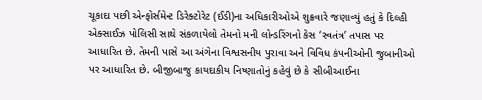ચૂકાદા પછી એન્ફોર્સમેન્ટ ડિરેક્ટોરેટ (ઈડી)ના અધિકારીઓએ શુક્રવારે જણાવ્યું હતું કે દિલ્હી એક્સાઈઝ પોલિસી સાથે સંકળાયેલો તેમનો મની લોન્ડરિંગનો કેસ ‘સ્વતંત્ર’ તપાસ પર આધારિત છે. તેમની પાસે આ અંગેના વિશ્વસનીય પુરાવા અને વિવિધ કંપનીઓની જુબાનીઓ પર આધારિત છે. બીજીબાજુ કાયદાકીય નિષ્ણાતોનું કહેવું છે કે સીબીઆઈના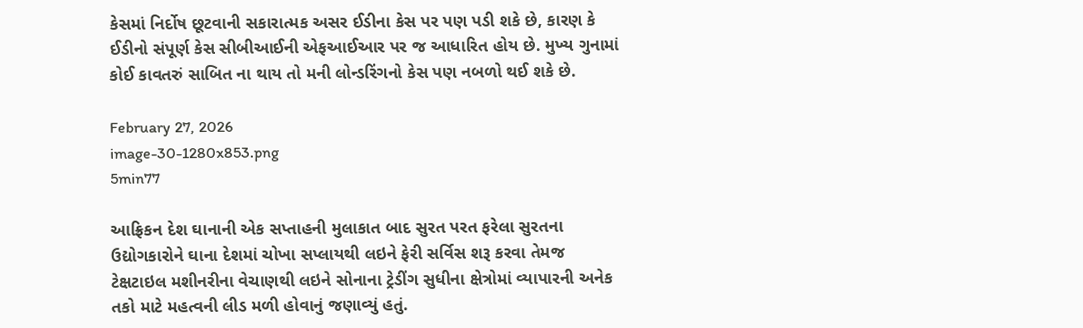કેસમાં નિર્દોષ છૂટવાની સકારાત્મક અસર ઈડીના કેસ પર પણ પડી શકે છે, કારણ કે ઈડીનો સંપૂર્ણ કેસ સીબીઆઈની એફઆઈઆર પર જ આધારિત હોય છે. મુખ્ય ગુનામાં કોઈ કાવતરું સાબિત ના થાય તો મની લોન્ડરિંગનો કેસ પણ નબળો થઈ શકે છે.

February 27, 2026
image-30-1280x853.png
5min77

આફ્રિકન દેશ ઘાનાની એક સપ્તાહની મુલાકાત બાદ સુરત પરત ફરેલા સુરતના ઉદ્યોગકારોને ઘાના દેશમાં ચોખા સપ્લાયથી લઇને ફેરી સર્વિસ શરૂ કરવા તેમજ ટેક્ષટાઇલ મશીનરીના વેચાણથી લઇને સોનાના ટ્રેડીંગ સુધીના ક્ષેત્રોમાં વ્યાપારની અનેક તકો માટે મહત્વની લીડ મળી હોવાનું જણાવ્યું હતું.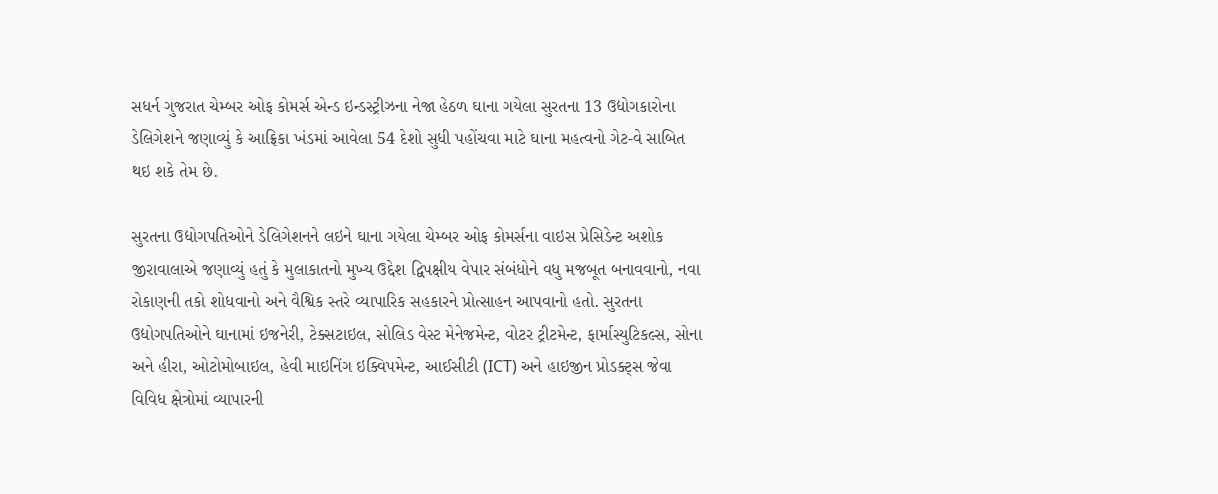સધર્ન ગુજરાત ચેમ્બર ઓફ કોમર્સ એન્ડ ઇન્ડસ્ટ્રીઝના નેજા હેઠળ ઘાના ગયેલા સુરતના 13 ઉદ્યોગકારોના ડેલિગેશને જણાવ્યું કે આફ્રિકા ખંડમાં આવેલા 54 દેશો સુધી પહોંચવા માટે ઘાના મહત્વનો ગેટ-વે સાબિત થઇ શકે તેમ છે.

સુરતના ઉદ્યોગપતિઓને ડેલિગેશનને લઇને ઘાના ગયેલા ચેમ્બર ઓફ કોમર્સના વાઇસ પ્રેસિડેન્ટ અશોક જીરાવાલાએ જણાવ્યું હતું કે મુલાકાતનો મુખ્ય ઉદ્દેશ દ્વિપક્ષીય વેપાર સંબંધોને વધુ મજબૂત બનાવવાનો, નવા રોકાણની તકો શોધવાનો અને વૈશ્વિક સ્તરે વ્યાપારિક સહકારને પ્રોત્સાહન આપવાનો હતો. સુરતના ઉદ્યોગપતિઓને ઘાનામાં ઇજનેરી, ટેક્સટાઇલ, સોલિડ વેસ્ટ મેનેજમેન્ટ, વોટર ટ્રીટમેન્ટ, ફાર્માસ્યુટિકલ્સ, સોના અને હીરા, ઓટોમોબાઇલ, હેવી માઇનિંગ ઇક્વિપમેન્ટ, આઈસીટી (ICT) અને હાઇજીન પ્રોડક્ટ્સ જેવા વિવિધ ક્ષેત્રોમાં વ્યાપારની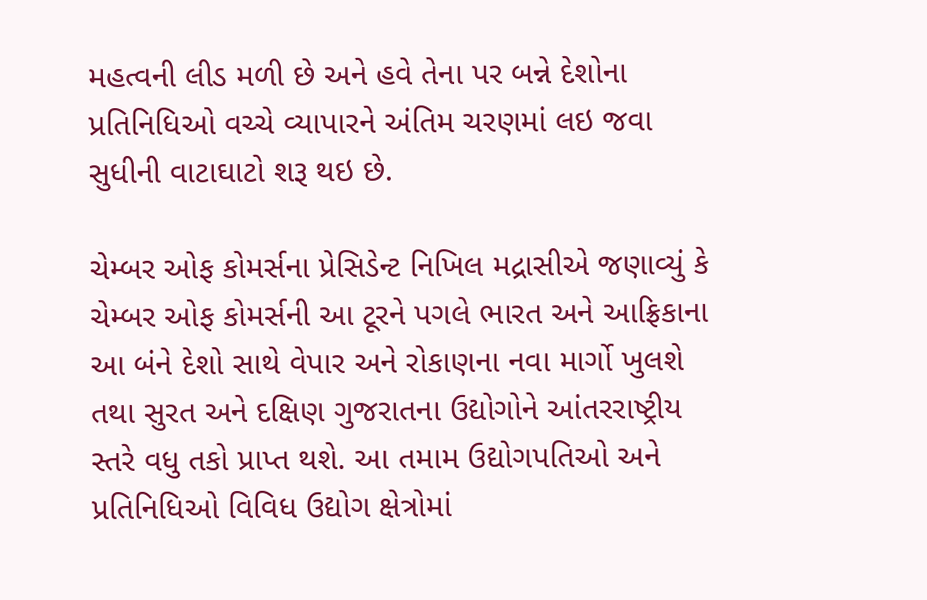મહત્વની લીડ મળી છે અને હવે તેના પર બન્ને દેશોના પ્રતિનિધિઓ વચ્ચે વ્યાપારને અંતિમ ચરણમાં લઇ જવા સુધીની વાટાઘાટો શરૂ થઇ છે.

ચેમ્બર ઓફ કોમર્સના પ્રેસિડેન્ટ નિખિલ મદ્રાસીએ જણાવ્યું કે ચેમ્બર ઓફ કોમર્સની આ ટૂરને પગલે ભારત અને આફ્રિકાના આ બંને દેશો સાથે વેપાર અને રોકાણના નવા માર્ગો ખુલશે તથા સુરત અને દક્ષિણ ગુજરાતના ઉદ્યોગોને આંતરરાષ્ટ્રીય સ્તરે વધુ તકો પ્રાપ્ત થશે. આ તમામ ઉદ્યોગપતિઓ અને પ્રતિનિધિઓ વિવિધ ઉદ્યોગ ક્ષેત્રોમાં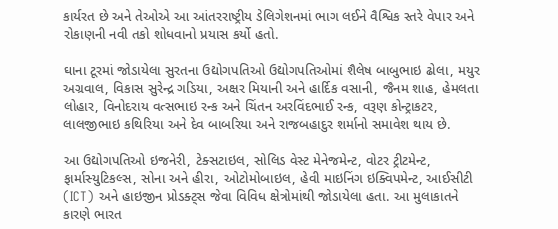કાર્યરત છે અને તેઓએ આ આંતરરાષ્ટ્રીય ડેલિગેશનમાં ભાગ લઈને વૈશ્વિક સ્તરે વેપાર અને રોકાણની નવી તકો શોધવાનો પ્રયાસ કર્યો હતો.

ઘાના ટૂરમાં જોડાયેલા સુરતના ઉદ્યોગપતિઓ ઉદ્યોગપતિઓમાં શૈલેષ બાબુભાઇ ઢોલા, મયુર અગ્રવાલ, વિકાસ સુરેન્દ્ર ગડિયા, અક્ષર મિયાની અને હાર્દિક વસાની, જૈનમ શાહ, હેમલતા લોહાર, વિનોદરાય વત્સભાઇ રન્ક અને ચિંતન અરવિંદભાઈ રન્ક, વરૂણ કોન્ટ્રાકટર, લાલજીભાઇ કથિરિયા અને દેવ બાબરિયા અને રાજબહાદુર શર્માનો સમાવેશ થાય છે.

આ ઉદ્યોગપતિઓ ઇજનેરી, ટેક્સટાઇલ, સોલિડ વેસ્ટ મેનેજમેન્ટ, વોટર ટ્રીટમેન્ટ, ફાર્માસ્યુટિકલ્સ, સોના અને હીરા, ઓટોમોબાઇલ, હેવી માઇનિંગ ઇક્વિપમેન્ટ, આઈસીટી (ICT) અને હાઇજીન પ્રોડક્ટ્સ જેવા વિવિધ ક્ષેત્રોમાંથી જોડાયેલા હતા. આ મુલાકાતને કારણે ભારત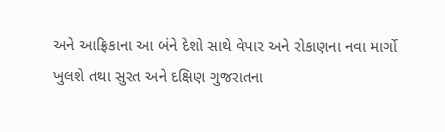અને આફ્રિકાના આ બંને દેશો સાથે વેપાર અને રોકાણના નવા માર્ગો ખુલશે તથા સુરત અને દક્ષિણ ગુજરાતના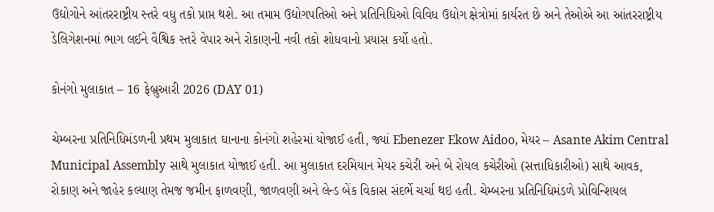ઉદ્યોગોને આંતરરાષ્ટ્રીય સ્તરે વધુ તકો પ્રાપ્ત થશે. આ તમામ ઉદ્યોગપતિઓ અને પ્રતિનિધિઓ વિવિધ ઉદ્યોગ ક્ષેત્રોમાં કાર્યરત છે અને તેઓએ આ આંતરરાષ્ટ્રીય ડેલિગેશનમાં ભાગ લઈને વૈશ્વિક સ્તરે વેપાર અને રોકાણની નવી તકો શોધવાનો પ્રયાસ કર્યો હતો.

કોનંગો મુલાકાત – 16 ફેબ્રુઆરી 2026 (DAY 01)

ચેમ્બરના પ્રતિનિધિમંડળની પ્રથમ મુલાકાત ઘાનાના કોનંગો શહેરમાં યોજાઈ હતી, જ્યાં Ebenezer Ekow Aidoo, મેયર – Asante Akim Central Municipal Assembly સાથે મુલાકાત યોજાઈ હતી. આ મુલાકાત દરમિયાન મેયર કચેરી અને બે રોયલ કચેરીઓ (સત્તાધિકારીઓ) સાથે આવક, રોકાણ અને જાહેર કલ્યાણ તેમજ જમીન ફાળવણી, જાળવણી અને લેન્ડ બેંક વિકાસ સંદર્ભે ચર્ચા થઇ હતી. ચેમ્બરના પ્રતિનિધિમંડળે પ્રોવિન્શિયલ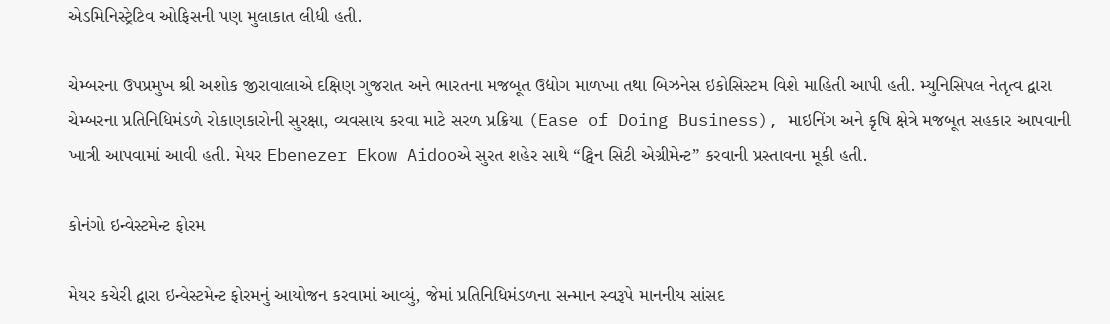એડમિનિસ્ટ્રેટિવ ઓફિસની પણ મુલાકાત લીધી હતી.

ચેમ્બરના ઉપપ્રમુખ શ્રી અશોક જીરાવાલાએ દક્ષિણ ગુજરાત અને ભારતના મજબૂત ઉદ્યોગ માળખા તથા બિઝનેસ ઇકોસિસ્ટમ વિશે માહિતી આપી હતી. મ્યુનિસિપલ નેતૃત્વ દ્વારા ચેમ્બરના પ્રતિનિધિમંડળે રોકાણકારોની સુરક્ષા, વ્યવસાય કરવા માટે સરળ પ્રક્રિયા (Ease of Doing Business), માઇનિંગ અને કૃષિ ક્ષેત્રે મજબૂત સહકાર આપવાની ખાત્રી આપવામાં આવી હતી. મેયર Ebenezer Ekow Aidooએ સુરત શહેર સાથે “ટ્વિન સિટી એગ્રીમેન્ટ” કરવાની પ્રસ્તાવના મૂકી હતી.

કોનંગો ઇન્વેસ્ટમેન્ટ ફોરમ

મેયર કચેરી દ્વારા ઇન્વેસ્ટમેન્ટ ફોરમનું આયોજન કરવામાં આવ્યું, જેમાં પ્રતિનિધિમંડળના સન્માન સ્વરૂપે માનનીય સાંસદ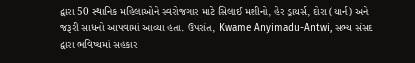દ્વારા 50 સ્થાનિક મહિલાઓને સ્વરોજગાર માટે સિલાઈ મશીનો, હેર ડ્રાયર્સ, દોરા (યાર્ન) અને જરૂરી સાધનો આપવામાં આવ્યા હતા. ઉપરાંત, Kwame Anyimadu-Antwi, સભ્ય સંસદ દ્વારા ભવિષ્યમાં સહકાર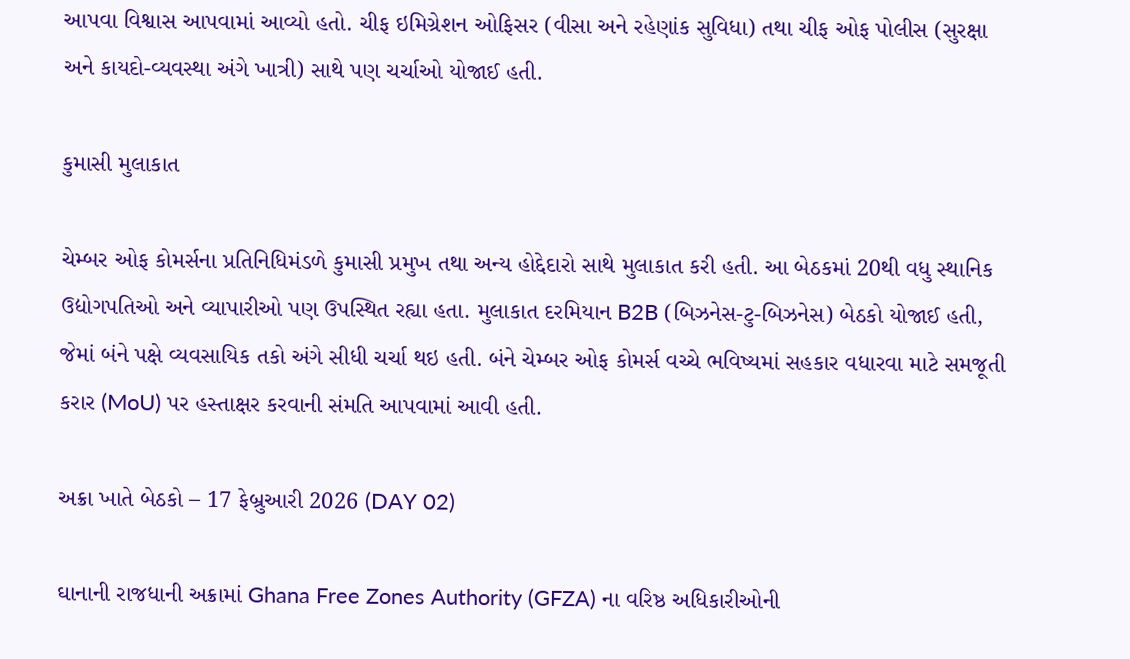આપવા વિશ્વાસ આપવામાં આવ્યો હતો. ચીફ ઇમિગ્રેશન ઓફિસર (વીસા અને રહેણાંક સુવિધા) તથા ચીફ ઓફ પોલીસ (સુરક્ષા અને કાયદો-વ્યવસ્થા અંગે ખાત્રી) સાથે પણ ચર્ચાઓ યોજાઈ હતી.

કુમાસી મુલાકાત

ચેમ્બર ઓફ કોમર્સના પ્રતિનિધિમંડળે કુમાસી પ્રમુખ તથા અન્ય હોદ્દેદારો સાથે મુલાકાત કરી હતી. આ બેઠકમાં 20થી વધુ સ્થાનિક ઉદ્યોગપતિઓ અને વ્યાપારીઓ પણ ઉપસ્થિત રહ્યા હતા. મુલાકાત દરમિયાન B2B (બિઝનેસ-ટુ-બિઝનેસ) બેઠકો યોજાઈ હતી, જેમાં બંને પક્ષે વ્યવસાયિક તકો અંગે સીધી ચર્ચા થઇ હતી. બંને ચેમ્બર ઓફ કોમર્સ વચ્ચે ભવિષ્યમાં સહકાર વધારવા માટે સમજૂતી કરાર (MoU) પર હસ્તાક્ષર કરવાની સંમતિ આપવામાં આવી હતી.

અક્રા ખાતે બેઠકો – 17 ફેબ્રુઆરી 2026 (DAY 02)

ઘાનાની રાજધાની અક્રામાં Ghana Free Zones Authority (GFZA) ના વરિષ્ઠ અધિકારીઓની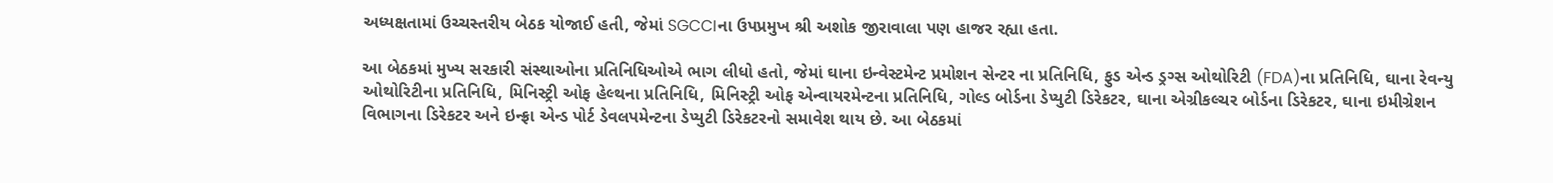અધ્યક્ષતામાં ઉચ્ચસ્તરીય બેઠક યોજાઈ હતી, જેમાં SGCCIના ઉપપ્રમુખ શ્રી અશોક જીરાવાલા પણ હાજર રહ્યા હતા.

આ બેઠકમાં મુખ્ય સરકારી સંસ્થાઓના પ્રતિનિધિઓએ ભાગ લીધો હતો, જેમાં ઘાના ઇન્વેસ્ટમેન્ટ પ્રમોશન સેન્ટર ના પ્રતિનિધિ, ફુડ એન્ડ ડ્રગ્સ ઓથોરિટી (FDA)ના પ્રતિનિધિ, ઘાના રેવન્યુ ઓથોરિટીના પ્રતિનિધિ, મિનિસ્ટ્રી ઓફ હેલ્થના પ્રતિનિધિ, મિનિસ્ટ્રી ઓફ એન્વાયરમેન્ટના પ્રતિનિધિ, ગોલ્ડ બોર્ડના ડેપ્યુટી ડિરેકટર, ઘાના એગ્રીકલ્ચર બોર્ડના ડિરેકટર, ઘાના ઇમીગ્રેશન વિભાગના ડિરેકટર અને ઇન્ફ્રા એન્ડ પોર્ટ ડેવલપમેન્ટના ડેપ્યુટી ડિરેકટરનો સમાવેશ થાય છે. આ બેઠકમાં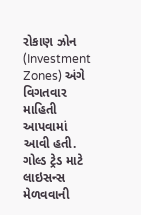રોકાણ ઝોન (Investment Zones) અંગે વિગતવાર માહિતી આપવામાં આવી હતી. ગોલ્ડ ટ્રેડ માટે લાઇસન્સ મેળવવાની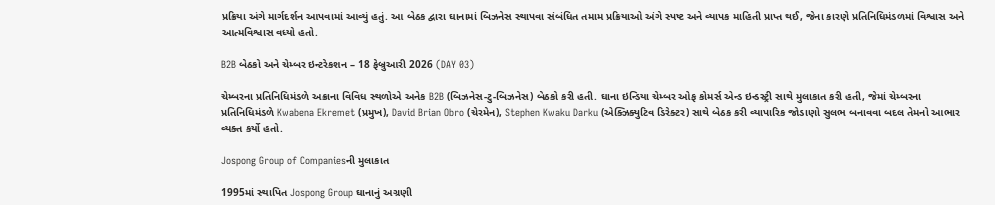પ્રક્રિયા અંગે માર્ગદર્શન આપવામાં આવ્યું હતું. આ બેઠક દ્વારા ઘાનામાં બિઝનેસ સ્થાપવા સંબંધિત તમામ પ્રક્રિયાઓ અંગે સ્પષ્ટ અને વ્યાપક માહિતી પ્રાપ્ત થઈ, જેના કારણે પ્રતિનિધિમંડળમાં વિશ્વાસ અને આત્મવિશ્વાસ વધ્યો હતો.

B2B બેઠકો અને ચેમ્બર ઇન્ટરેકશન – 18 ફેબ્રુઆરી 2026 (DAY 03)

ચેમ્બરના પ્રતિનિધિમંડળે અક્રાના વિવિધ સ્થળોએ અનેક B2B (બિઝનેસ-ટુ-બિઝનેસ) બેઠકો કરી હતી. ઘાના ઇન્ડિયા ચેમ્બર ઓફ કોમર્સ એન્ડ ઇન્ડસ્ટ્રી સાથે મુલાકાત કરી હતી, જેમાં ચેમ્બરના પ્રતિનિધિમંડળે Kwabena Ekremet (પ્રમુખ), David Brian Obro (ચેરમેન), Stephen Kwaku Darku (એક્ઝિક્યુટિવ ડિરેક્ટર) સાથે બેઠક કરી વ્યાપારિક જોડાણો સુલભ બનાવવા બદલ તેમનો આભાર વ્યક્ત કર્યો હતો.

Jospong Group of Companiesની મુલાકાત

1995માં સ્થાપિત Jospong Group ઘાનાનું અગ્રણી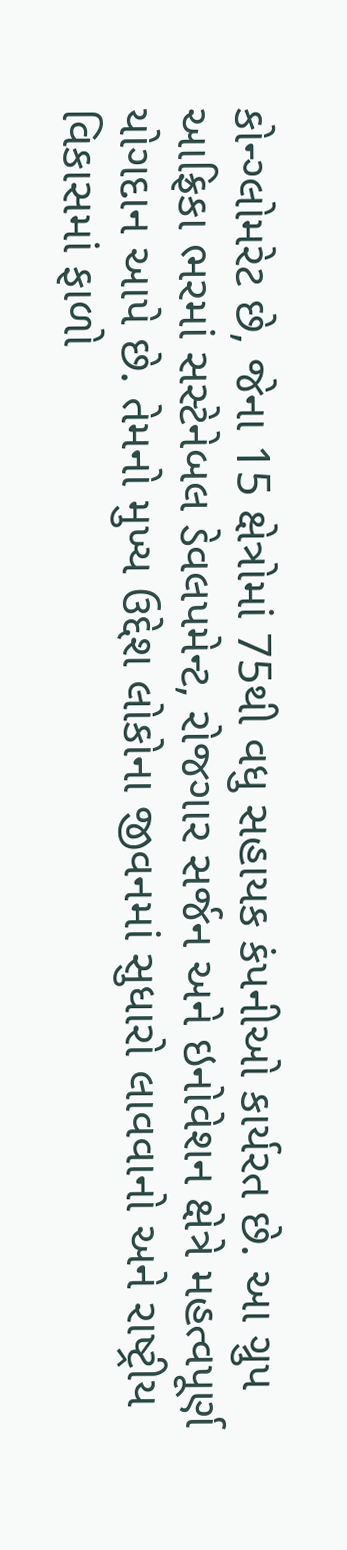કોન્ગ્લોમરેટ છે, જેના 15 ક્ષેત્રોમાં 75થી વધુ સહાયક કંપનીઓ કાર્યરત છે. આ ગ્રુપ આફ્રિકા ભરમાં સસ્ટેનેબલ ડેવલપમેન્ટ, રોજગાર સર્જન અને ઇનોવેશન ક્ષેત્રે મહત્વપૂર્ણ યોગદાન આપે છે. તેમનો મુખ્ય ઉદ્દેશ લોકોના જીવનમાં સુધારો લાવવાનો અને રાષ્ટ્રીય વિકાસમાં ફાળો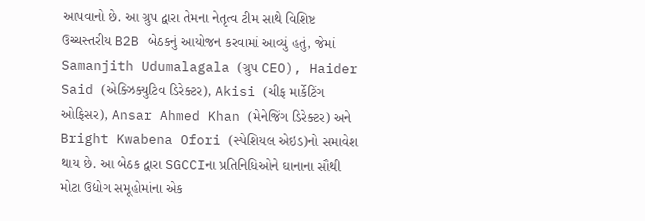આપવાનો છે. આ ગ્રુપ દ્વારા તેમના નેતૃત્વ ટીમ સાથે વિશિષ્ટ ઉચ્ચસ્તરીય B2B બેઠકનું આયોજન કરવામાં આવ્યું હતું, જેમાં Samanjith Udumalagala (ગ્રુપ CEO), Haider Said (એક્ઝિક્યુટિવ ડિરેક્ટર), Akisi (ચીફ માર્કેટિંગ ઓફિસર), Ansar Ahmed Khan (મેનેજિંગ ડિરેક્ટર) અને Bright Kwabena Ofori (સ્પેશિયલ એઇડ)નો સમાવેશ થાય છે. આ બેઠક દ્વારા SGCCIના પ્રતિનિધિઓને ઘાનાના સૌથી મોટા ઉદ્યોગ સમૂહોમાંના એક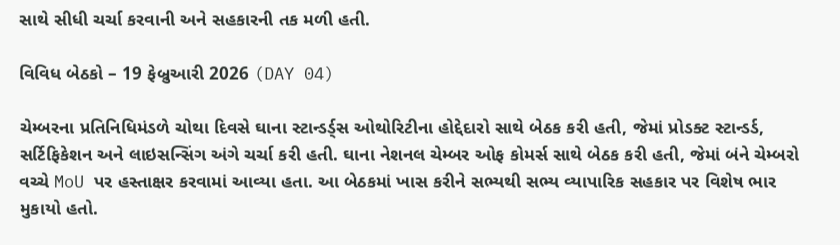સાથે સીધી ચર્ચા કરવાની અને સહકારની તક મળી હતી.

વિવિધ બેઠકો – 19 ફેબ્રુઆરી 2026 (DAY 04)

ચેમ્બરના પ્રતિનિધિમંડળે ચોથા દિવસે ઘાના સ્ટાન્ડર્ડ્‌સ ઓથોરિટીના હોદ્દેદારો સાથે બેઠક કરી હતી, જેમાં પ્રોડક્ટ સ્ટાન્ડર્ડ, સર્ટિફિકેશન અને લાઇસન્સિંગ અંગે ચર્ચા કરી હતી. ઘાના નેશનલ ચેમ્બર ઓફ કોમર્સ સાથે બેઠક કરી હતી, જેમાં બંને ચેમ્બરો વચ્ચે MoU પર હસ્તાક્ષર કરવામાં આવ્યા હતા. આ બેઠકમાં ખાસ કરીને સભ્યથી સભ્ય વ્યાપારિક સહકાર પર વિશેષ ભાર મુકાયો હતો.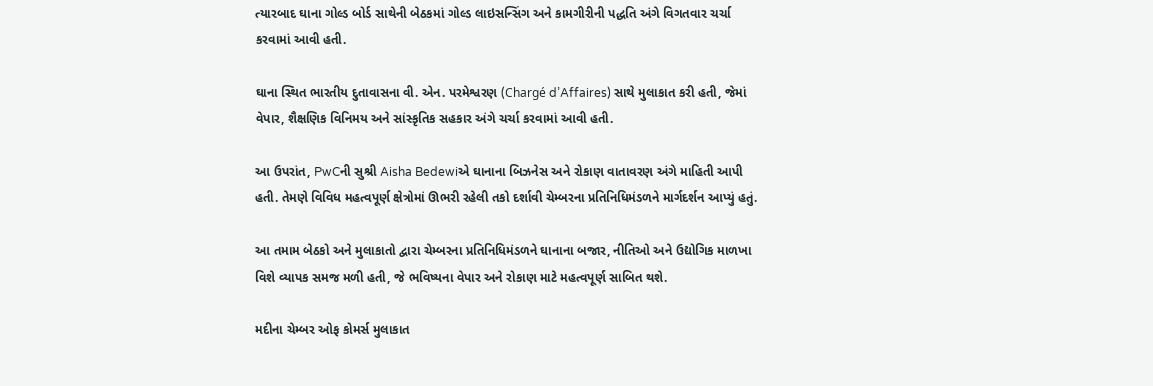ત્યારબાદ ઘાના ગોલ્ડ બોર્ડ સાથેની બેઠકમાં ગોલ્ડ લાઇસન્સિંગ અને કામગીરીની પદ્ધતિ અંગે વિગતવાર ચર્ચા કરવામાં આવી હતી.

ઘાના સ્થિત ભારતીય દુતાવાસના વી. એન. પરમેશ્વરણ (Chargé d’Affaires) સાથે મુલાકાત કરી હતી, જેમાં વેપાર, શૈક્ષણિક વિનિમય અને સાંસ્કૃતિક સહકાર અંગે ચર્ચા કરવામાં આવી હતી.

આ ઉપરાંત, PwCની સુશ્રી Aisha Bedewiએ ઘાનાના બિઝનેસ અને રોકાણ વાતાવરણ અંગે માહિતી આપી હતી. તેમણે વિવિધ મહત્વપૂર્ણ ક્ષેત્રોમાં ઊભરી રહેલી તકો દર્શાવી ચેમ્બરના પ્રતિનિધિમંડળને માર્ગદર્શન આપ્યું હતું.

આ તમામ બેઠકો અને મુલાકાતો દ્વારા ચેમ્બરના પ્રતિનિધિમંડળને ઘાનાના બજાર, નીતિઓ અને ઉદ્યોગિક માળખા વિશે વ્યાપક સમજ મળી હતી, જે ભવિષ્યના વેપાર અને રોકાણ માટે મહત્વપૂર્ણ સાબિત થશે.

મદીના ચેમ્બર ઓફ કોમર્સ મુલાકાત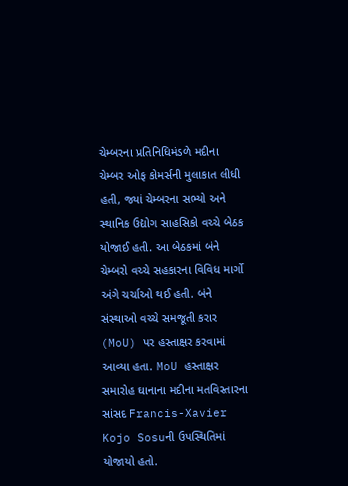ચેમ્બરના પ્રતિનિધિમંડળે મદીના ચેમ્બર ઓફ કોમર્સની મુલાકાત લીધી હતી, જ્યાં ચેમ્બરના સભ્યો અને સ્થાનિક ઉદ્યોગ સાહસિકો વચ્ચે બેઠક યોજાઈ હતી. આ બેઠકમાં બંને ચેમ્બરો વચ્ચે સહકારના વિવિધ માર્ગો અંગે ચર્ચાઓ થઈ હતી. બંને સંસ્થાઓ વચ્ચે સમજૂતી કરાર (MoU) પર હસ્તાક્ષર કરવામાં આવ્યા હતા. MoU હસ્તાક્ષર સમારોહ ઘાનાના મદીના મતવિસ્તારના સાંસદ Francis-Xavier Kojo Sosuની ઉપસ્થિતિમાં યોજાયો હતો.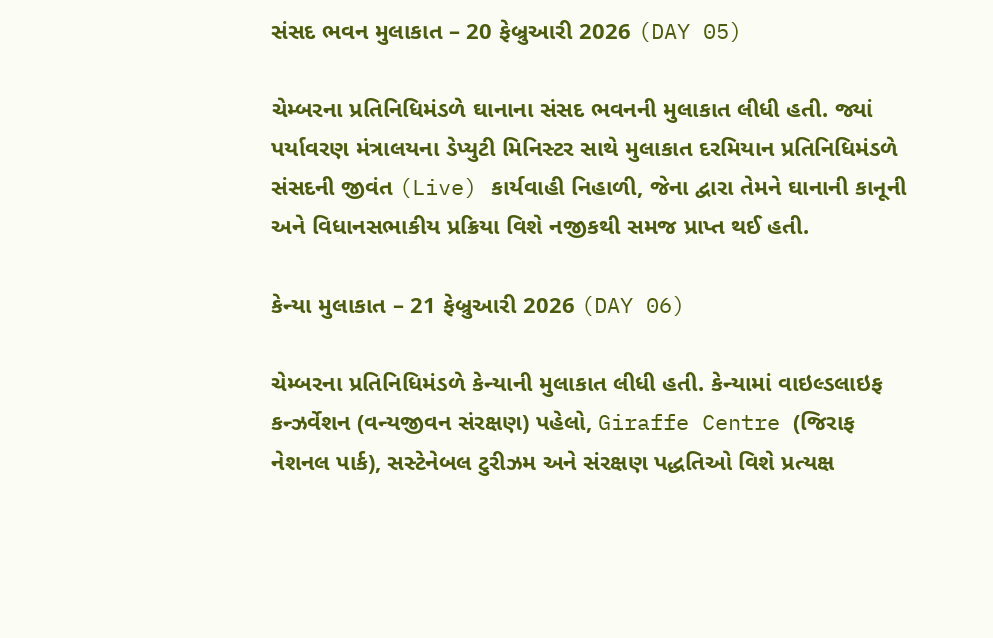સંસદ ભવન મુલાકાત – 20 ફેબ્રુઆરી 2026 (DAY 05)

ચેમ્બરના પ્રતિનિધિમંડળે ઘાનાના સંસદ ભવનની મુલાકાત લીધી હતી. જ્યાં પર્યાવરણ મંત્રાલયના ડેપ્યુટી મિનિસ્ટર સાથે મુલાકાત દરમિયાન પ્રતિનિધિમંડળે સંસદની જીવંત (Live) કાર્યવાહી નિહાળી, જેના દ્વારા તેમને ઘાનાની કાનૂની અને વિધાનસભાકીય પ્રક્રિયા વિશે નજીકથી સમજ પ્રાપ્ત થઈ હતી.

કેન્યા મુલાકાત – 21 ફેબ્રુઆરી 2026 (DAY 06)

ચેમ્બરના પ્રતિનિધિમંડળે કેન્યાની મુલાકાત લીધી હતી. કેન્યામાં વાઇલ્ડલાઇફ કન્ઝર્વેશન (વન્યજીવન સંરક્ષણ) પહેલો, Giraffe Centre (જિરાફ નેશનલ પાર્ક), સસ્ટેનેબલ ટુરીઝમ અને સંરક્ષણ પદ્ધતિઓ વિશે પ્રત્યક્ષ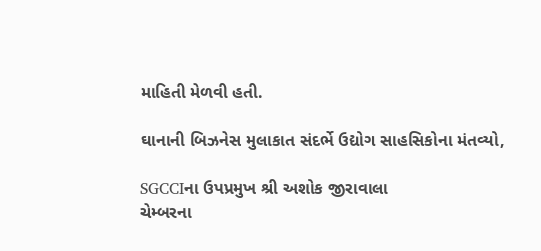માહિતી મેળવી હતી.

ઘાનાની બિઝનેસ મુલાકાત સંદર્ભે ઉદ્યોગ સાહસિકોના મંતવ્યો,

SGCCIના ઉપપ્રમુખ શ્રી અશોક જીરાવાલા
ચેમ્બરના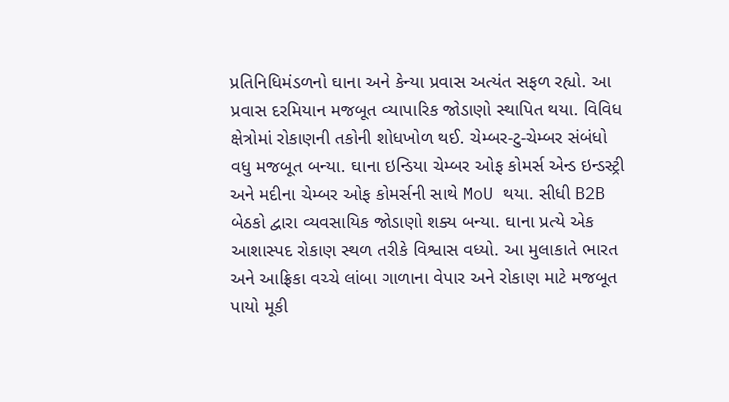પ્રતિનિધિમંડળનો ઘાના અને કેન્યા પ્રવાસ અત્યંત સફળ રહ્યો. આ પ્રવાસ દરમિયાન મજબૂત વ્યાપારિક જોડાણો સ્થાપિત થયા. વિવિધ ક્ષેત્રોમાં રોકાણની તકોની શોધખોળ થઈ. ચેમ્બર-ટુ-ચેમ્બર સંબંધો વધુ મજબૂત બન્યા. ઘાના ઇન્ડિયા ચેમ્બર ઓફ કોમર્સ એન્ડ ઇન્ડસ્ટ્રી અને મદીના ચેમ્બર ઓફ કોમર્સની સાથે MoU થયા. સીધી B2B બેઠકો દ્વારા વ્યવસાયિક જોડાણો શક્ય બન્યા. ઘાના પ્રત્યે એક આશાસ્પદ રોકાણ સ્થળ તરીકે વિશ્વાસ વધ્યો. આ મુલાકાતે ભારત અને આફ્રિકા વચ્ચે લાંબા ગાળાના વેપાર અને રોકાણ માટે મજબૂત પાયો મૂકી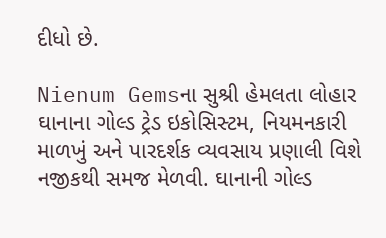દીધો છે.

Nienum Gemsના સુશ્રી હેમલતા લોહાર
ઘાનાના ગોલ્ડ ટ્રેડ ઇકોસિસ્ટમ, નિયમનકારી માળખું અને પારદર્શક વ્યવસાય પ્રણાલી વિશે નજીકથી સમજ મેળવી. ઘાનાની ગોલ્ડ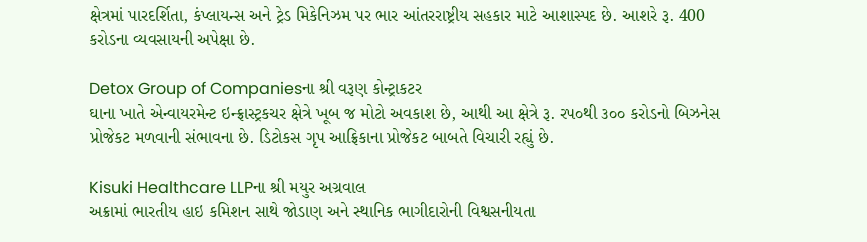ક્ષેત્રમાં પારદર્શિતા, કંપ્લાયન્સ અને ટ્રેડ મિકેનિઝમ પર ભાર આંતરરાષ્ટ્રીય સહકાર માટે આશાસ્પદ છે. આશરે રૂ. 400 કરોડના વ્યવસાયની અપેક્ષા છે.

Detox Group of Companiesના શ્રી વરૂણ કોન્ટ્રાકટર
ઘાના ખાતે એન્વાયરમેન્ટ ઇન્ફ્રાસ્ટ્રકચર ક્ષેત્રે ખૂબ જ મોટો અવકાશ છે, આથી આ ક્ષેત્રે રૂ. રપ૦થી ૩૦૦ કરોડનો બિઝનેસ પ્રોજેકટ મળવાની સંભાવના છે. ડિટોકસ ગૃપ આફ્રિકાના પ્રોજેકટ બાબતે વિચારી રહ્યું છે.

Kisuki Healthcare LLPના શ્રી મયુર અગ્રવાલ
અક્રામાં ભારતીય હાઇ કમિશન સાથે જોડાણ અને સ્થાનિક ભાગીદારોની વિશ્વસનીયતા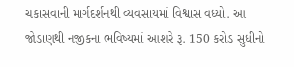ચકાસવાની માર્ગદર્શનથી વ્યવસાયમાં વિશ્વાસ વધ્યો. આ જોડાણથી નજીકના ભવિષ્યમાં આશરે રૂ. 150 કરોડ સુધીનો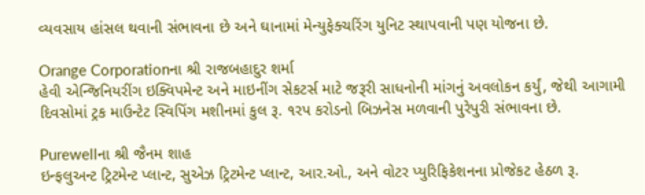વ્યવસાય હાંસલ થવાની સંભાવના છે અને ઘાનામાં મેન્યુફેક્ચરિંગ યુનિટ સ્થાપવાની પણ યોજના છે.

Orange Corporationના શ્રી રાજબહાદુર શર્મા
હેવી એન્જિનિયરીંગ ઇક્વિપમેન્ટ અને માઇનીંગ સેકટર્સ માટે જરૂરી સાધનોની માંગનું અવલોકન કર્યું, જેથી આગામી દિવસોમાં ટ્રક માઉન્ટેટ સ્વિપિંગ મશીનમાં કુલ રૂ. ૧રપ કરોડનો બિઝનેસ મળવાની પુરેપુરી સંભાવના છે.

Purewellના શ્રી જૈનમ શાહ
ઇન્ફલુઅન્ટ ટ્રિટમેન્ટ પ્લાન્ટ, સુએઝ ટ્રિટમેન્ટ પ્લાન્ટ, આર.ઓ., અને વોટર પ્યુરિફિકેશનના પ્રોજેકટ હેઠળ રૂ.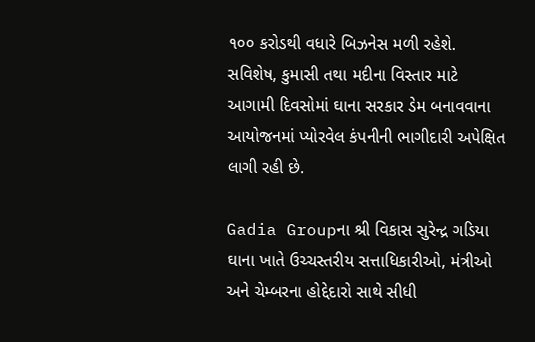૧૦૦ કરોડથી વધારે બિઝનેસ મળી રહેશે. સવિશેષ, કુમાસી તથા મદીના વિસ્તાર માટે આગામી દિવસોમાં ઘાના સરકાર ડેમ બનાવવાના આયોજનમાં પ્યોરવેલ કંપનીની ભાગીદારી અપેક્ષિત લાગી રહી છે.

Gadia Groupના શ્રી વિકાસ સુરેન્દ્ર ગડિયા
ઘાના ખાતે ઉચ્ચસ્તરીય સત્તાધિકારીઓ, મંત્રીઓ અને ચેમ્બરના હોદ્દેદારો સાથે સીધી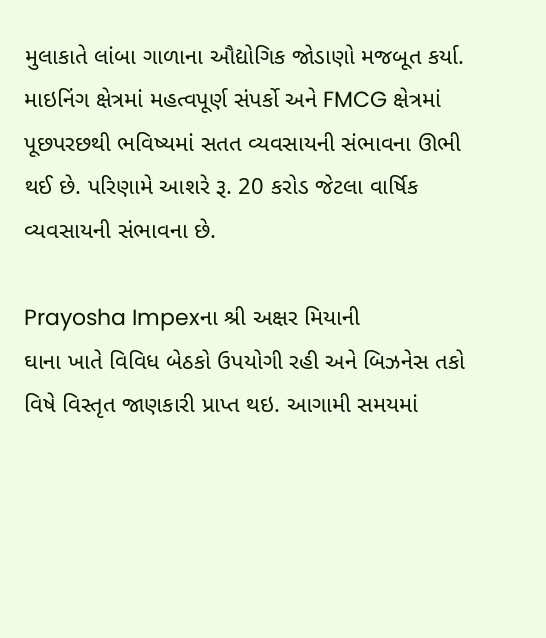મુલાકાતે લાંબા ગાળાના ઔદ્યોગિક જોડાણો મજબૂત કર્યા. માઇનિંગ ક્ષેત્રમાં મહત્વપૂર્ણ સંપર્કો અને FMCG ક્ષેત્રમાં પૂછપરછથી ભવિષ્યમાં સતત વ્યવસાયની સંભાવના ઊભી થઈ છે. પરિણામે આશરે રૂ. 20 કરોડ જેટલા વાર્ષિક વ્યવસાયની સંભાવના છે.

Prayosha Impexના શ્રી અક્ષર મિયાની
ઘાના ખાતે વિવિધ બેઠકો ઉપયોગી રહી અને બિઝનેસ તકો વિષે વિસ્તૃત જાણકારી પ્રાપ્ત થઇ. આગામી સમયમાં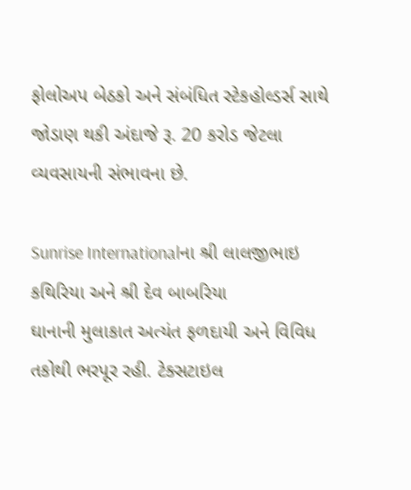ફોલોઅપ બેઠકો અને સંબંધિત સ્ટેકહોલ્ડર્સ સાથે જોડાણ થકી અંદાજે રૂ. 20 કરોડ જેટલા વ્યવસાયની સંભાવના છે.

Sunrise Internationalના શ્રી લાલજીભાઇ કથિરિયા અને શ્રી દેવ બાબરિયા
ઘાનાની મુલાકાત અત્યંત ફળદાયી અને વિવિધ તકોથી ભરપૂર રહી. ટેક્સટાઇલ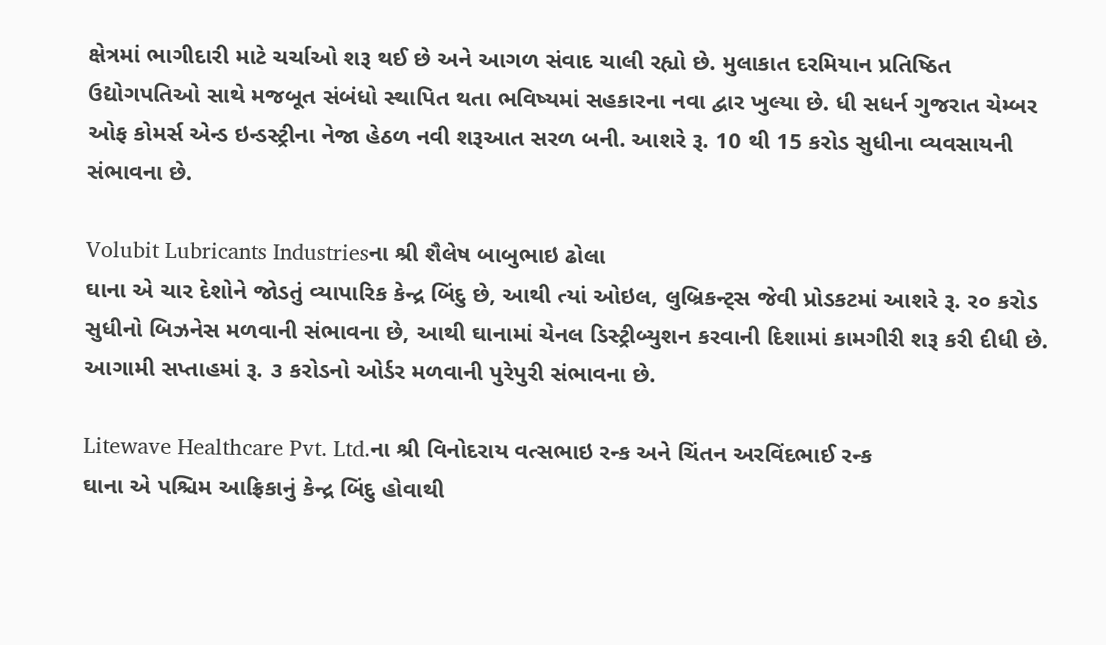ક્ષેત્રમાં ભાગીદારી માટે ચર્ચાઓ શરૂ થઈ છે અને આગળ સંવાદ ચાલી રહ્યો છે. મુલાકાત દરમિયાન પ્રતિષ્ઠિત ઉદ્યોગપતિઓ સાથે મજબૂત સંબંધો સ્થાપિત થતા ભવિષ્યમાં સહકારના નવા દ્વાર ખુલ્યા છે. ધી સધર્ન ગુજરાત ચેમ્બર ઓફ કોમર્સ એન્ડ ઇન્ડસ્ટ્રીના નેજા હેઠળ નવી શરૂઆત સરળ બની. આશરે રૂ. 10 થી 15 કરોડ સુધીના વ્યવસાયની સંભાવના છે.

Volubit Lubricants Industriesના શ્રી શૈલેષ બાબુભાઇ ઢોલા
ઘાના એ ચાર દેશોને જોડતું વ્યાપારિક કેન્દ્ર બિંદુ છે, આથી ત્યાં ઓઇલ, લુબ્રિકન્ટ્‌સ જેવી પ્રોડકટમાં આશરે રૂ. ર૦ કરોડ સુધીનો બિઝનેસ મળવાની સંભાવના છે, આથી ઘાનામાં ચેનલ ડિસ્ટ્રીબ્યુશન કરવાની દિશામાં કામગીરી શરૂ કરી દીધી છે. આગામી સપ્તાહમાં રૂ. ૩ કરોડનો ઓર્ડર મળવાની પુરેપુરી સંભાવના છે.

Litewave Healthcare Pvt. Ltd.ના શ્રી વિનોદરાય વત્સભાઇ રન્ક અને ચિંતન અરવિંદભાઈ રન્ક
ઘાના એ પશ્ચિમ આફ્રિકાનું કેન્દ્ર બિંદુ હોવાથી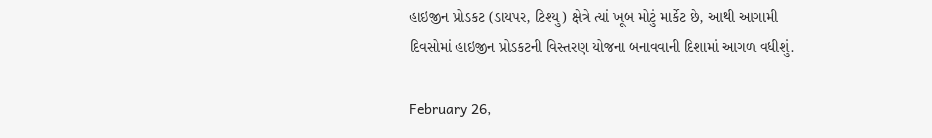હાઇજીન પ્રોડકટ (ડાયપર, ટિશ્યુ) ક્ષેત્રે ત્યાં ખૂબ મોટું માર્કેટ છે, આથી આગામી દિવસોમાં હાઇજીન પ્રોડકટની વિસ્તરણ યોજના બનાવવાની દિશામાં આગળ વધીશું.

February 26,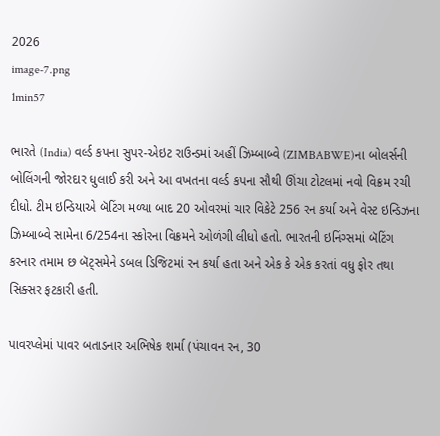2026
image-7.png
1min57

ભારતે (India) વર્લ્ડ કપના સુપર-એઇટ રાઉન્ડમાં અહીં ઝિમ્બાબ્વે (ZIMBABWE)ના બોલર્સની બોલિંગની જોરદાર ધુલાઈ કરી અને આ વખતના વર્લ્ડ કપના સૌથી ઊંચા ટોટલમાં નવો વિક્રમ રચી દીધો. ટીમ ઇન્ડિયાએ બૅટિંગ મળ્યા બાદ 20 ઓવરમાં ચાર વિકેટે 256 રન કર્યા અને વેસ્ટ ઇન્ડિઝના ઝિમ્બાબ્વે સામેના 6/254ના સ્કોરના વિક્રમને ઓળંગી લીધો હતો. ભારતની ઇનિંગ્સમાં બૅટિંગ કરનાર તમામ છ બૅટ્સમેને ડબલ ડિજિટમાં રન કર્યા હતા અને એક કે એક કરતાં વધુ ફોર તથા સિક્સર ફટકારી હતી.

પાવરપ્લેમાં પાવર બતાડનાર અભિષેક શર્મા (પંચાવન રન, 30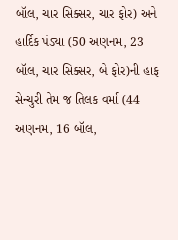બૉલ, ચાર સિક્સર, ચાર ફોર) અને હાર્દિક પંડ્યા (50 અણનમ, 23 બૉલ, ચાર સિક્સર, બે ફોર)ની હાફ સેન્ચુરી તેમ જ તિલક વર્મા (44 અણનમ, 16 બૉલ,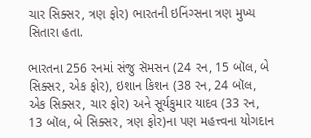ચાર સિક્સર, ત્રણ ફોર) ભારતની ઇનિંગ્સના ત્રણ મુખ્ય સિતારા હતા.

ભારતના 256 રનમાં સંજુ સૅમસન (24 રન, 15 બૉલ, બે સિક્સર, એક ફોર), ઇશાન કિશન (38 રન, 24 બૉલ, એક સિક્સર, ચાર ફોર) અને સૂર્યકુમાર યાદવ (33 રન, 13 બૉલ, બે સિક્સર, ત્રણ ફોર)ના પણ મહત્ત્વના યોગદાન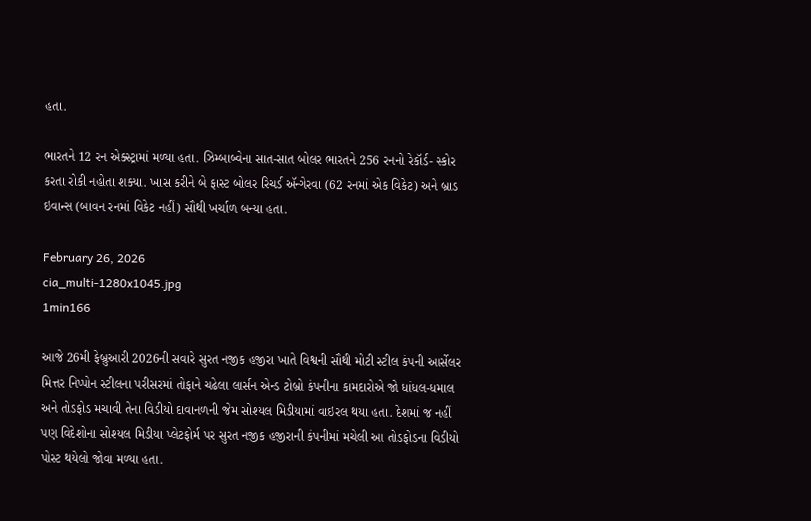હતા.

ભારતને 12 રન એક્સ્ટ્રામાં મળ્યા હતા. ઝિમ્બાબ્વેના સાત-સાત બોલર ભારતને 256 રનનો રેકૉર્ડ- સ્કોર કરતા રોકી નહોતા શક્યા. ખાસ કરીને બે ફાસ્ટ બોલર રિચર્ડ ઍન્ગેરવા (62 રનમાં એક વિકેટ) અને બ્રાડ ઇવાન્સ (બાવન રનમાં વિકેટ નહીં) સૌથી ખર્ચાળ બન્યા હતા.

February 26, 2026
cia_multi-1280x1045.jpg
1min166

આજે 26મી ફેબ્રુઆરી 2026ની સવારે સુરત નજીક હજીરા ખાતે વિશ્વની સૌથી મોટી સ્ટીલ કંપની આર્સેલર મિત્તર નિપ્પોન સ્ટીલના પરીસરમાં તોફાને ચઢેલા લાર્સન એન્ડ ટોબ્રો કંપનીના કામદારોએ જો ધાંધલ-ધમાલ અને તોડફોડ મચાવી તેના વિડીયો દાવાનળની જેમ સોશ્યલ મિડીયામાં વાઇરલ થયા હતા. દેશમાં જ નહીં પણ વિદેશોના સોશ્યલ મિડીયા પ્લેટફોર્મ પર સુરત નજીક હજીરાની કંપનીમાં મચેલી આ તોડફોડના વિડીયો પોસ્ટ થયેલો જોવા મળ્યા હતા.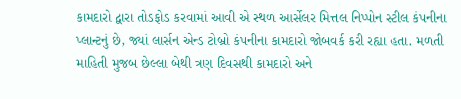કામદારો દ્વારા તોડફોડ કરવામાં આવી એ સ્થળ આર્સેલર મિત્તલ નિપ્પોન સ્ટીલ કંપનીના પ્લાન્ટનું છે, જ્યાં લાર્સન એન્ડ ટોબ્રો કંપનીના કામદારો જોબવર્ક કરી રહ્યા હતા. મળતી માહિતી મુજબ છેલ્લા બેથી ત્રણ દિવસથી કામદારો અને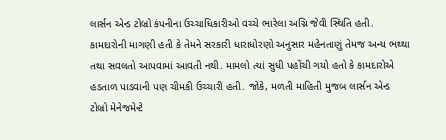લાર્સન એન્ડ ટોબ્રો કંપનીના ઉચ્ચાધિકારીઓ વચ્ચે ભારેલા અગ્નિ જેવી સ્થિતિ હતી. કામદારોની માગણી હતી કે તેમને સરકારી ધારાધોરણો અનુસાર મહેનતાણું તેમજ અન્ય ભથ્થા તથા સવલતો આપવામાં આવતી નથી. મામલો ત્યાં સુધી પહોંચી ગયો હતો કે કામદારોએ હડતાળ પાડવાની પણ ચીમકી ઉચ્ચારી હતી. જોકે, મળતી માહિતી મુજબ લાર્સન એન્ડ ટોબ્રો મેનેજમેન્ટે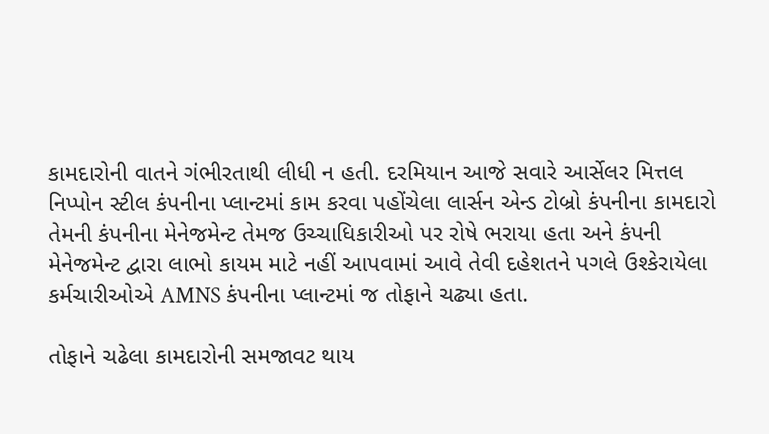કામદારોની વાતને ગંભીરતાથી લીધી ન હતી. દરમિયાન આજે સવારે આર્સેલર મિત્તલ નિપ્પોન સ્ટીલ કંપનીના પ્લાન્ટમાં કામ કરવા પહોંચેલા લાર્સન એન્ડ ટોબ્રો કંપનીના કામદારો તેમની કંપનીના મેનેજમેન્ટ તેમજ ઉચ્ચાધિકારીઓ પર રોષે ભરાયા હતા અને કંપની મેનેજમેન્ટ દ્વારા લાભો કાયમ માટે નહીં આપવામાં આવે તેવી દહેશતને પગલે ઉશ્કેરાયેલા કર્મચારીઓએ AMNS કંપનીના પ્લાન્ટમાં જ તોફાને ચઢ્યા હતા.

તોફાને ચઢેલા કામદારોની સમજાવટ થાય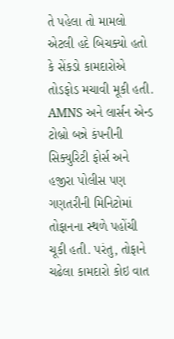તે પહેલા તો મામલો એટલી હદે બિચક્યો હતો કે સેંકડો કામદારોએ તોડફોડ મચાવી મૂકી હતી. AMNS અને લાર્સન એન્ડ ટોબ્રો બન્ને કંપનીની સિક્યુરિટી ફોર્સ અને હજીરા પોલીસ પણ ગણતરીની મિનિટોમાં તોફાનના સ્થળે પહોંચી ચૂકી હતી. પરંતુ, તોફાને ચઢેલા કામદારો કોઇ વાત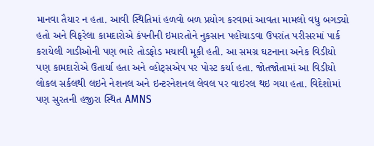માનવા તૈયાર ન હતા. આવી સ્થિતિમાં હળવો બળ પ્રયોગ કરવામાં આવતા મામલો વધુ બગડ્યો હતો અને વિફરેલા કામદારોએ કંપનીની ઇમારતોને નુકસાન પહોંચાડવા ઉપરાંત પરીસરમાં પાર્ક કરાયેલી ગાડીઓની પણ ભારે તોડફોડ મચાવી મૂકી હતી. આ સમગ્ર ઘટનાના અનેક વિડીયો પણ કામદારોએ ઉતાર્યા હતા અને વ્હોટ્સએપ પર પોસ્ટ કર્યા હતા. જોતજોતામાં આ વિડીયો લોકલ સર્કલથી લઇને નેશનલ અને ઇન્ટરનેશનલ લેવલ પર વાઇરલ થઇ ગયા હતા. વિદેશોમાં પણ સુરતની હજીરા સ્થિત AMNS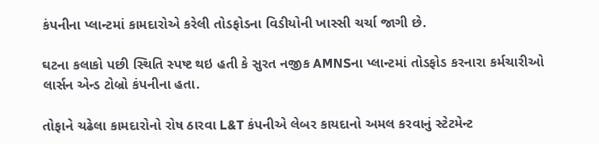કંપનીના પ્લાન્ટમાં કામદારોએ કરેલી તોડફોડના વિડીયોની ખાસ્સી ચર્ચા જાગી છે.

ઘટના કલાકો પછી સ્થિતિ સ્પષ્ટ થઇ હતી કે સુરત નજીક AMNSના પ્લાન્ટમાં તોડફોડ કરનારા કર્મચારીઓ લાર્સન એન્ડ ટોબ્રો કંપનીના હતા.

તોફાને ચઢેલા કામદારોનો રોષ ઠારવા L&T કંપનીએ લેબર કાયદાનો અમલ કરવાનું સ્ટેટમેન્ટ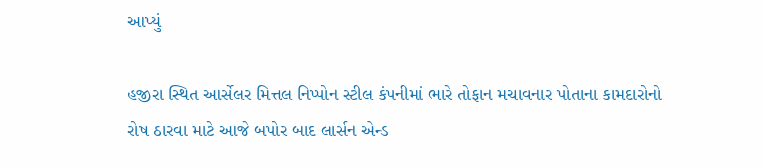આપ્યું

હજીરા સ્થિત આર્સેલર મિત્તલ નિપ્પોન સ્ટીલ કંપનીમાં ભારે તોફાન મચાવનાર પોતાના કામદારોનો રોષ ઠારવા માટે આજે બપોર બાદ લાર્સન એન્ડ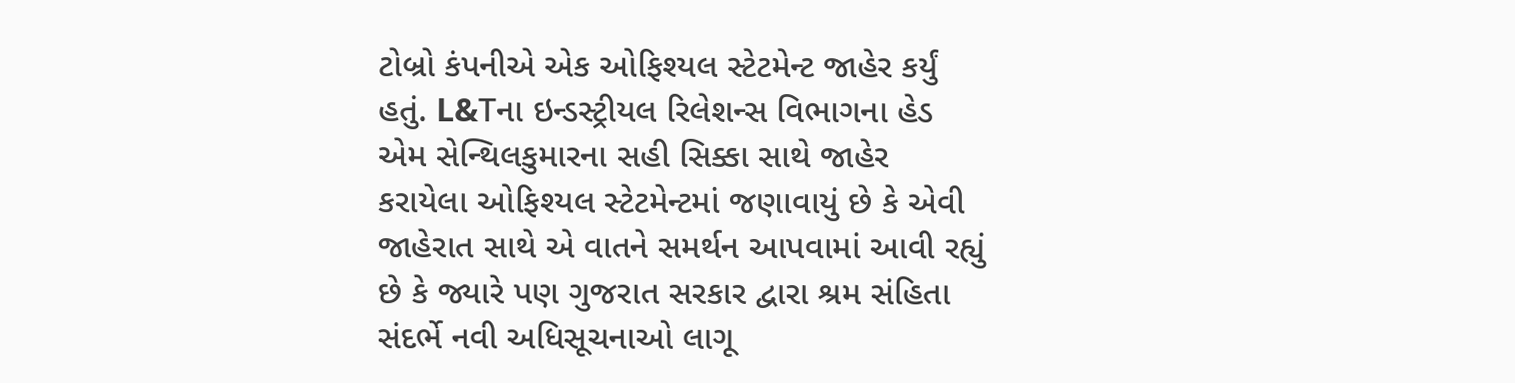ટોબ્રો કંપનીએ એક ઓફિશ્યલ સ્ટેટમેન્ટ જાહેર કર્યું હતું. L&Tના ઇન્ડસ્ટ્રીયલ રિલેશન્સ વિભાગના હેડ એમ સેન્થિલકુમારના સહી સિક્કા સાથે જાહેર કરાયેલા ઓફિશ્યલ સ્ટેટમેન્ટમાં જણાવાયું છે કે એવી જાહેરાત સાથે એ વાતને સમર્થન આપવામાં આવી રહ્યું છે કે જ્યારે પણ ગુજરાત સરકાર દ્વારા શ્રમ સંહિતા સંદર્ભે નવી અધિસૂચનાઓ લાગૂ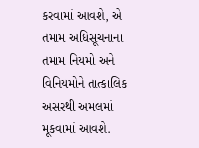કરવામાં આવશે, એ તમામ અધિસૂચનાના તમામ નિયમો અને વિનિયમોને તાત્કાલિક અસરથી અમલમાં મૂકવામાં આવશે.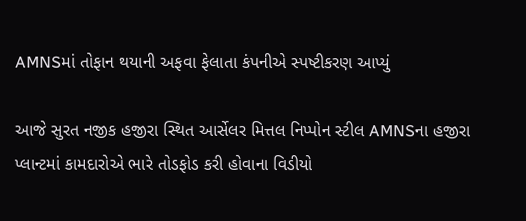AMNSમાં તોફાન થયાની અફવા ફેલાતા કંપનીએ સ્પષ્ટીકરણ આપ્યું

આજે સુરત નજીક હજીરા સ્થિત આર્સેલર મિત્તલ નિપ્પોન સ્ટીલ AMNSના હજીરા પ્લાન્ટમાં કામદારોએ ભારે તોડફોડ કરી હોવાના વિડીયો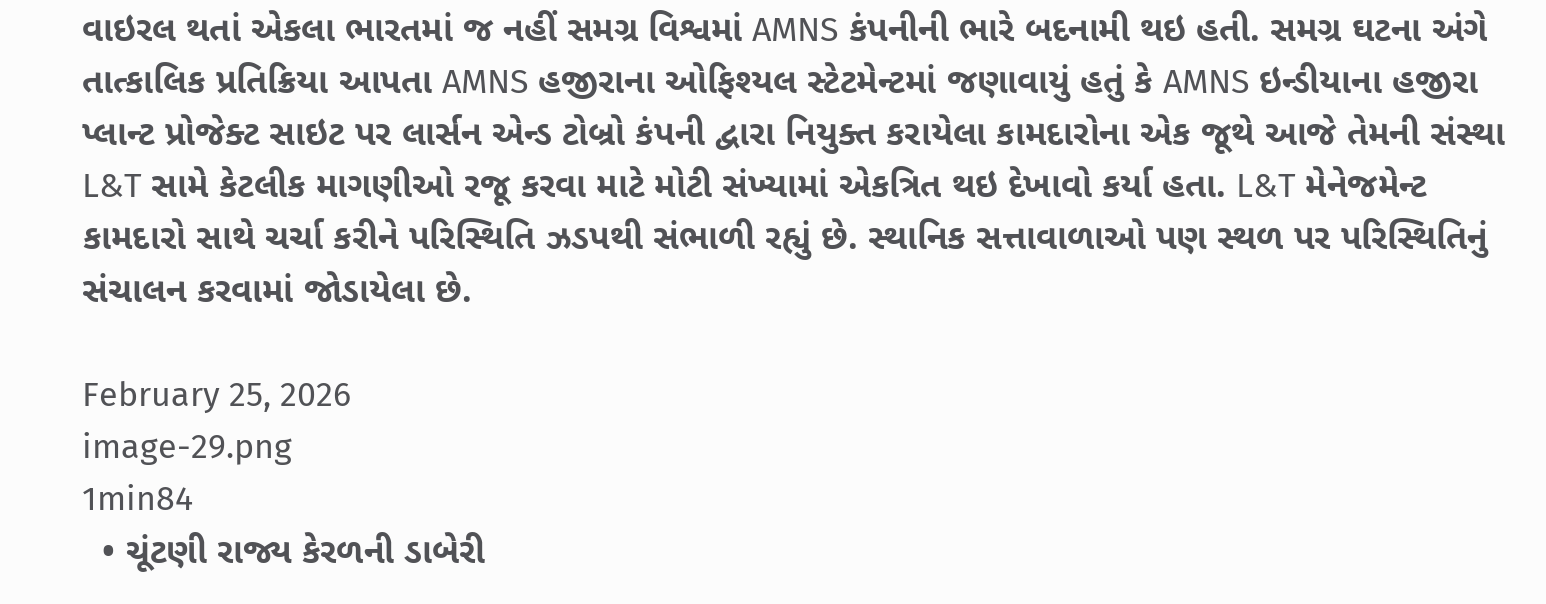વાઇરલ થતાં એકલા ભારતમાં જ નહીં સમગ્ર વિશ્વમાં AMNS કંપનીની ભારે બદનામી થઇ હતી. સમગ્ર ઘટના અંગે તાત્કાલિક પ્રતિક્રિયા આપતા AMNS હજીરાના ઓફિશ્યલ સ્ટેટમેન્ટમાં જણાવાયું હતું કે AMNS ઇન્ડીયાના હજીરા પ્લાન્ટ પ્રોજેક્ટ સાઇટ પર લાર્સન એન્ડ ટોબ્રો કંપની દ્વારા નિયુક્ત કરાયેલા કામદારોના એક જૂથે આજે તેમની સંસ્થા L&T સામે કેટલીક માગણીઓ રજૂ કરવા માટે મોટી સંખ્યામાં એકત્રિત થઇ દેખાવો કર્યા હતા. L&T મેનેજમેન્ટ કામદારો સાથે ચર્ચા કરીને પરિસ્થિતિ ઝડપથી સંભાળી રહ્યું છે. સ્થાનિક સત્તાવાળાઓ પણ સ્થળ પર પરિસ્થિતિનું સંચાલન કરવામાં જોડાયેલા છે.

February 25, 2026
image-29.png
1min84
  • ચૂંટણી રાજ્ય કેરળની ડાબેરી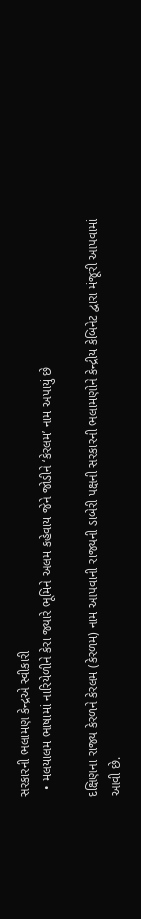સરકારની ભલામણ કેન્દ્રએ સ્વીકારી
  • મલયાલમ ભાષામાં નારિયેળીને કેરા જ્યારે ભૂમિને અલમ કહેવાય જેને જોડીને ‘કેરલમ’ નામ અપાયું છે

દક્ષિણના રાજ્ય કેરળને કેરલમ (કેરળમ) નામ આપવાની રાજ્યની ડાબેરી પક્ષની સરકારની ભલામણોને કેન્દ્રીય કેબિનેટ દ્વારા મંજૂરી આપવામાં આવી છે.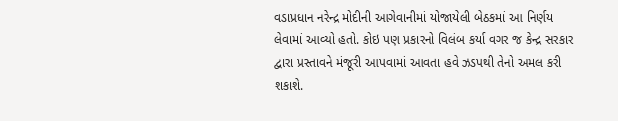વડાપ્રધાન નરેન્દ્ર મોદીની આગેવાનીમાં યોજાયેલી બેઠકમાં આ નિર્ણય લેવામાં આવ્યો હતો. કોઇ પણ પ્રકારનો વિલંબ કર્યા વગર જ કેન્દ્ર સરકાર દ્વારા પ્રસ્તાવને મંજૂરી આપવામાં આવતા હવે ઝડપથી તેનો અમલ કરી શકાશે.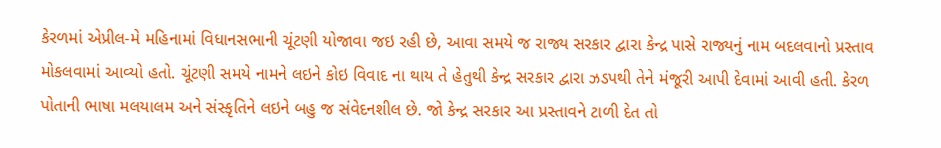કેરળમાં એપ્રીલ-મે મહિનામાં વિધાનસભાની ચૂંટણી યોજાવા જઇ રહી છે, આવા સમયે જ રાજ્ય સરકાર દ્વારા કેન્દ્ર પાસે રાજ્યનું નામ બદલવાનો પ્રસ્તાવ મોકલવામાં આવ્યો હતો. ચૂંટણી સમયે નામને લઇને કોઇ વિવાદ ના થાય તે હેતુથી કેન્દ્ર સરકાર દ્વારા ઝડપથી તેને મંજૂરી આપી દેવામાં આવી હતી. કેરળ પોતાની ભાષા મલયાલમ અને સંસ્કૃતિને લઇને બહુ જ સંવેદનશીલ છે. જો કેન્દ્ર સરકાર આ પ્રસ્તાવને ટાળી દેત તો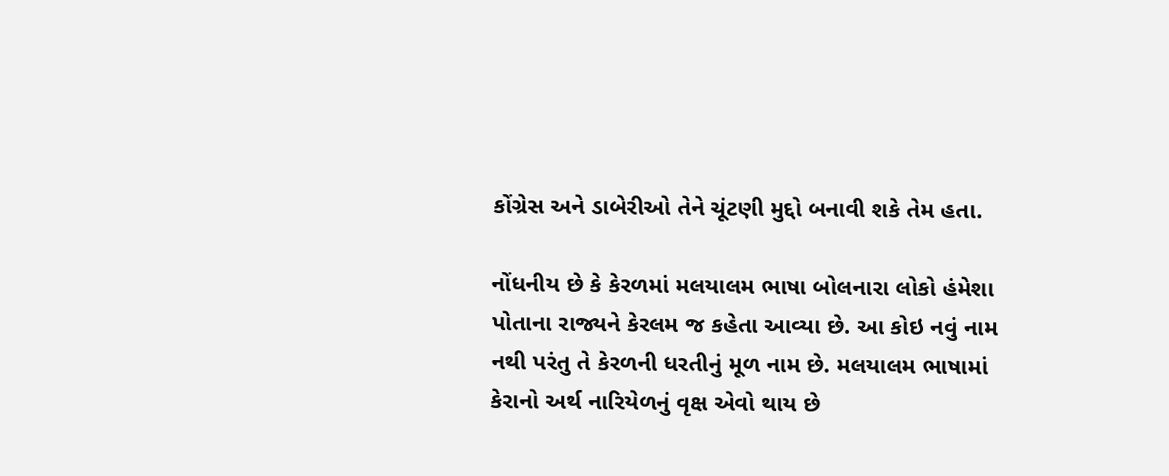કોંગ્રેસ અને ડાબેરીઓ તેને ચૂંટણી મુદ્દો બનાવી શકે તેમ હતા.

નોંધનીય છે કે કેરળમાં મલયાલમ ભાષા બોલનારા લોકો હંમેશા પોતાના રાજ્યને કેરલમ જ કહેતા આવ્યા છે. આ કોઇ નવું નામ નથી પરંતુ તે કેરળની ધરતીનું મૂળ નામ છે. મલયાલમ ભાષામાં કેરાનો અર્થ નારિયેળનું વૃક્ષ એવો થાય છે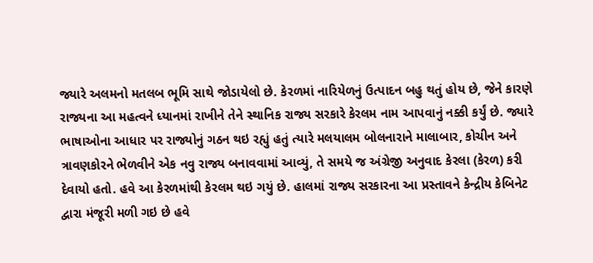જ્યારે અલમનો મતલબ ભૂમિ સાથે જોડાયેલો છે. કેરળમાં નારિયેળનું ઉત્પાદન બહુ થતું હોય છે, જેને કારણે રાજ્યના આ મહત્વને ધ્યાનમાં રાખીને તેને સ્થાનિક રાજ્ય સરકારે કેરલમ નામ આપવાનું નક્કી કર્યું છે. જ્યારે ભાષાઓના આધાર પર રાજ્યોનું ગઠન થઇ રહ્યું હતું ત્યારે મલયાલમ બોલનારાને માલાબાર, કોચીન અને ત્રાવણકોરને ભેળવીને એક નવુ રાજ્ય બનાવવામાં આવ્યું, તે સમયે જ અંગ્રેજી અનુવાદ કેરલા (કેરળ) કરી દેવાયો હતો. હવે આ કેરળમાંથી કેરલમ થઇ ગયું છે. હાલમાં રાજ્ય સરકારના આ પ્રસ્તાવને કેન્દ્રીય કેબિનેટ દ્વારા મંજૂરી મળી ગઇ છે હવે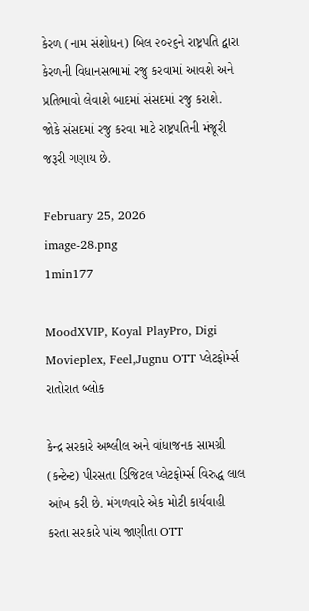કેરળ (નામ સંશોધન) બિલ ૨૦૨૬ને રાષ્ટ્રપતિ દ્વારા કેરળની વિધાનસભામાં રજુ કરવામાં આવશે અને પ્રતિભાવો લેવાશે બાદમાં સંસદમાં રજુ કરાશે. જોકે સંસદમાં રજુ કરવા માટે રાષ્ટ્રપતિની મંજૂરી જરૂરી ગણાય છે.

February 25, 2026
image-28.png
1min177

MoodXVIP, Koyal PlayPro, Digi Movieplex, Feel,Jugnu OTT પ્લેટફોર્મ્સ રાતોરાત બ્લોક

કેન્દ્ર સરકારે અશ્લીલ અને વાંધાજનક સામગ્રી (કન્ટેન્ટ) પીરસતા ડિજિટલ પ્લેટફોર્મ્સ વિરુદ્ધ લાલ આંખ કરી છે. મંગળવારે એક મોટી કાર્યવાહી કરતા સરકારે પાંચ જાણીતા OTT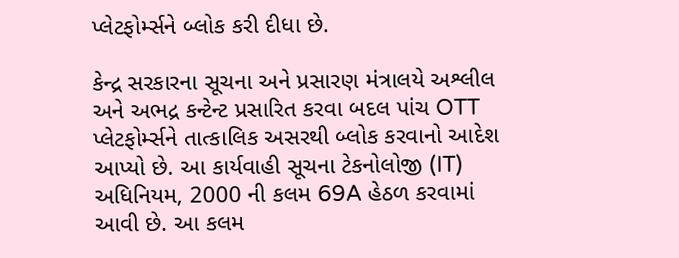પ્લેટફોર્મ્સને બ્લોક કરી દીધા છે.

કેન્દ્ર સરકારના સૂચના અને પ્રસારણ મંત્રાલયે અશ્લીલ અને અભદ્ર કન્ટેન્ટ પ્રસારિત કરવા બદલ પાંચ OTT પ્લેટફોર્મ્સને તાત્કાલિક અસરથી બ્લોક કરવાનો આદેશ આપ્યો છે. આ કાર્યવાહી સૂચના ટેકનોલોજી (IT) અધિનિયમ, 2000 ની કલમ 69A હેઠળ કરવામાં આવી છે. આ કલમ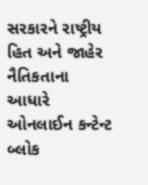સરકારને રાષ્ટ્રીય હિત અને જાહેર નૈતિકતાના આધારે ઓનલાઈન કન્ટેન્ટ બ્લોક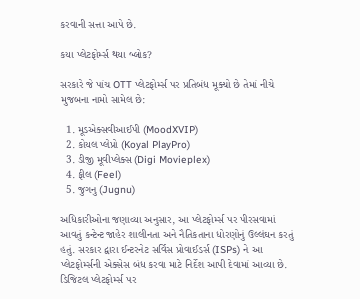કરવાની સત્તા આપે છે.

કયા પ્લેટફોર્મ્સ થયા બ્લોક?

સરકારે જે પાંચ OTT પ્લેટફોર્મ્સ પર પ્રતિબંધ મૂક્યો છે તેમાં નીચે મુજબના નામો સામેલ છે:

  1. મૂડએક્સવીઆઈપી (MoodXVIP)
  2. કોયલ પ્લેપ્રો (Koyal PlayPro)
  3. ડીજી મૂવીપ્લેક્સ (Digi Movieplex)
  4. ફીલ (Feel)
  5. જુગનુ (Jugnu)

અધિકારીઓના જણાવ્યા અનુસાર, આ પ્લેટફોર્મ્સ પર પીરસવામાં આવતું કન્ટેન્ટ જાહેર શાલીનતા અને નૈતિકતાના ધોરણોનું ઉલ્લંઘન કરતું હતું. સરકાર દ્વારા ઈન્ટરનેટ સર્વિસ પ્રોવાઈડર્સ (ISPs) ને આ પ્લેટફોર્મ્સની એક્સેસ બંધ કરવા માટે નિર્દેશ આપી દેવામાં આવ્યા છે. ડિજિટલ પ્લેટફોર્મ્સ પર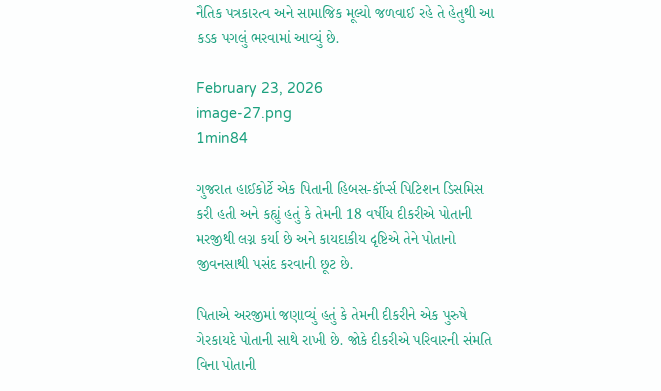નૈતિક પત્રકારત્વ અને સામાજિક મૂલ્યો જળવાઈ રહે તે હેતુથી આ કડક પગલું ભરવામાં આવ્યું છે.

February 23, 2026
image-27.png
1min84

ગુજરાત હાઈકોર્ટે એક પિતાની હિબસ-કૉર્પ્સ પિટિશન ડિસમિસ કરી હતી અને કહ્યું હતું કે તેમની 18 વર્ષીય દીકરીએ પોતાની મરજીથી લગ્ન કર્યા છે અને કાયદાકીય દૃષ્ટિએ તેને પોતાનો જીવનસાથી પસંદ કરવાની છૂટ છે.

પિતાએ અરજીમાં જણાવ્યું હતું કે તેમની દીકરીને એક પુરુષે ગેરકાયદે પોતાની સાથે રાખી છે. જોકે દીકરીએ પરિવારની સંમતિ વિના પોતાની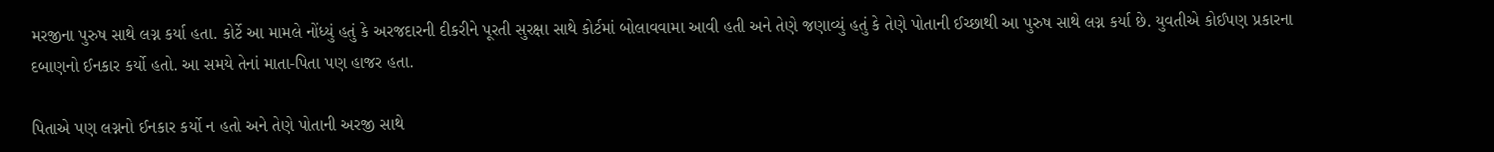મરજીના પુરુષ સાથે લગ્ન કર્યા હતા. કોર્ટે આ મામલે નોંધ્યું હતું કે અરજદારની દીકરીને પૂરતી સુરક્ષા સાથે કોર્ટમાં બોલાવવામા આવી હતી અને તેણે જણાવ્યું હતું કે તેણે પોતાની ઈચ્છાથી આ પુરુષ સાથે લગ્ન કર્યા છે. યુવતીએ કોઈપણ પ્રકારના દબાણનો ઈનકાર કર્યો હતો. આ સમયે તેનાં માતા-પિતા પણ હાજર હતા.

પિતાએ પણ લગ્નનો ઈનકાર કર્યો ન હતો અને તેણે પોતાની અરજી સાથે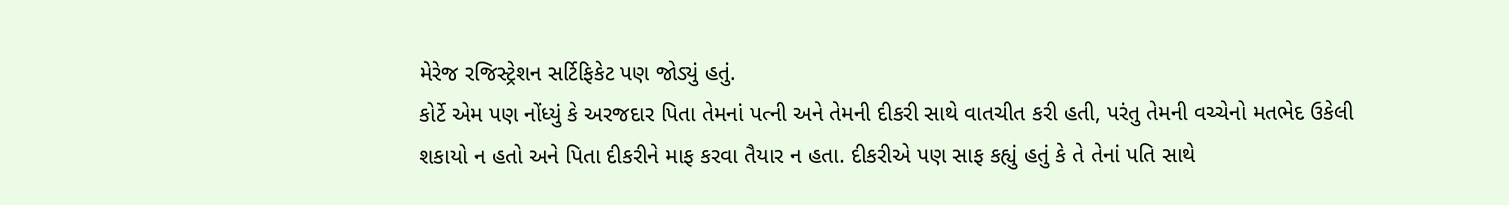મેરેજ રજિસ્ટ્રેશન સર્ટિફિકેટ પણ જોડ્યું હતું.
કોર્ટે એમ પણ નોંધ્યું કે અરજદાર પિતા તેમનાં પત્ની અને તેમની દીકરી સાથે વાતચીત કરી હતી, પરંતુ તેમની વચ્ચેનો મતભેદ ઉકેલી શકાયો ન હતો અને પિતા દીકરીને માફ કરવા તૈયાર ન હતા. દીકરીએ પણ સાફ કહ્યું હતું કે તે તેનાં પતિ સાથે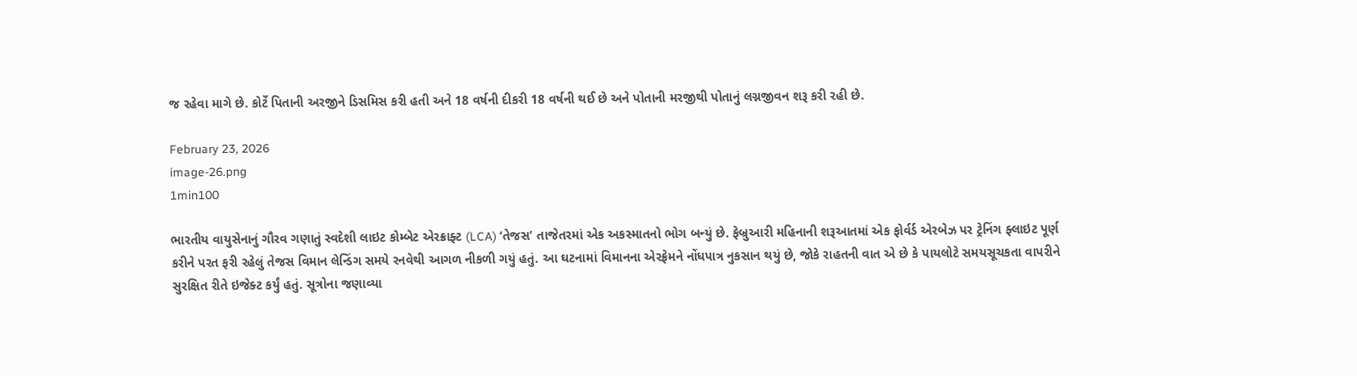જ રહેવા માગે છે. કોર્ટે પિતાની અરજીને ડિસમિસ કરી હતી અને 18 વર્ષની દીકરી 18 વર્ષની થઈ છે અને પોતાની મરજીથી પોતાનું લગ્નજીવન શરૂ કરી રહી છે.

February 23, 2026
image-26.png
1min100

ભારતીય વાયુસેનાનું ગૌરવ ગણાતું સ્વદેશી લાઇટ કોમ્બેટ એરક્રાફ્ટ (LCA) ‘તેજસ’ તાજેતરમાં એક અકસ્માતનો ભોગ બન્યું છે. ફેબ્રુઆરી મહિનાની શરૂઆતમાં એક ફોર્વર્ડ એરબેઝ પર ટ્રેનિંગ ફ્લાઇટ પૂર્ણ કરીને પરત ફરી રહેલું તેજસ વિમાન લેન્ડિંગ સમયે રનવેથી આગળ નીકળી ગયું હતું. આ ઘટનામાં વિમાનના એરફ્રેમને નોંધપાત્ર નુકસાન થયું છે, જોકે રાહતની વાત એ છે કે પાયલોટે સમયસૂચકતા વાપરીને સુરક્ષિત રીતે ઇજેક્ટ કર્યું હતું. સૂત્રોના જણાવ્યા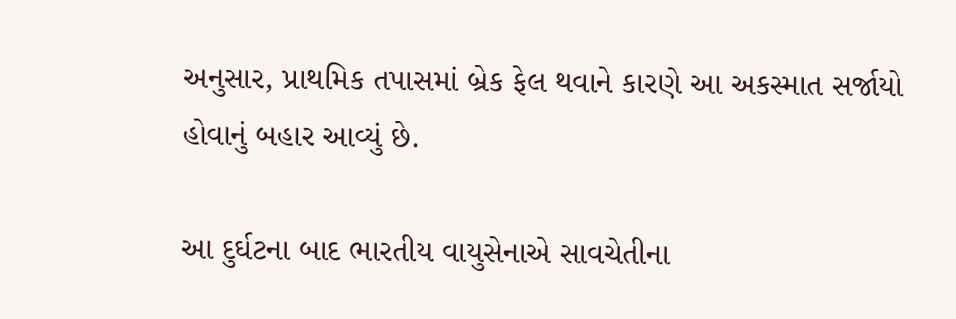અનુસાર, પ્રાથમિક તપાસમાં બ્રેક ફેલ થવાને કારણે આ અકસ્માત સર્જાયો હોવાનું બહાર આવ્યું છે.

આ દુર્ઘટના બાદ ભારતીય વાયુસેનાએ સાવચેતીના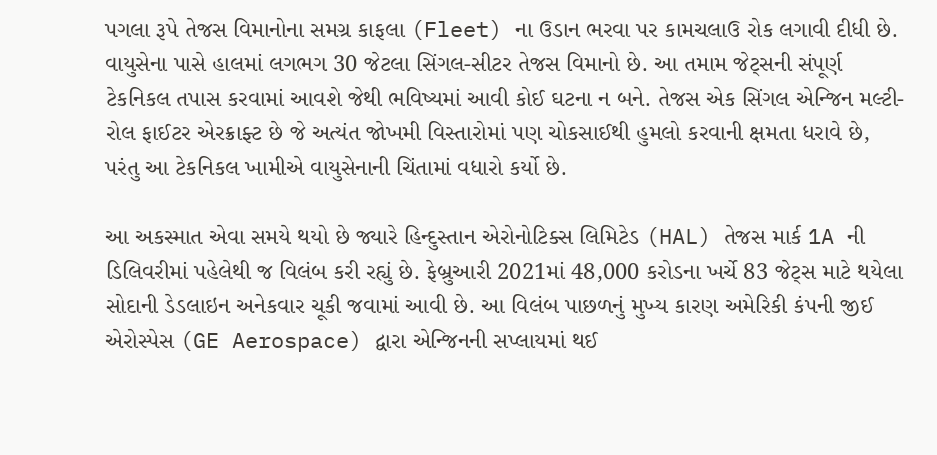પગલા રૂપે તેજસ વિમાનોના સમગ્ર કાફલા (Fleet) ના ઉડાન ભરવા પર કામચલાઉ રોક લગાવી દીધી છે. વાયુસેના પાસે હાલમાં લગભગ 30 જેટલા સિંગલ-સીટર તેજસ વિમાનો છે. આ તમામ જેટ્સની સંપૂર્ણ ટેકનિકલ તપાસ કરવામાં આવશે જેથી ભવિષ્યમાં આવી કોઈ ઘટના ન બને. તેજસ એક સિંગલ એન્જિન મલ્ટી-રોલ ફાઈટર એરક્રાફ્ટ છે જે અત્યંત જોખમી વિસ્તારોમાં પણ ચોકસાઈથી હુમલો કરવાની ક્ષમતા ધરાવે છે, પરંતુ આ ટેકનિકલ ખામીએ વાયુસેનાની ચિંતામાં વધારો કર્યો છે.

આ અકસ્માત એવા સમયે થયો છે જ્યારે હિન્દુસ્તાન એરોનોટિક્સ લિમિટેડ (HAL) તેજસ માર્ક 1A ની ડિલિવરીમાં પહેલેથી જ વિલંબ કરી રહ્યું છે. ફેબ્રુઆરી 2021માં 48,000 કરોડના ખર્ચે 83 જેટ્સ માટે થયેલા સોદાની ડેડલાઇન અનેકવાર ચૂકી જવામાં આવી છે. આ વિલંબ પાછળનું મુખ્ય કારણ અમેરિકી કંપની જીઈ એરોસ્પેસ (GE Aerospace) દ્વારા એન્જિનની સપ્લાયમાં થઈ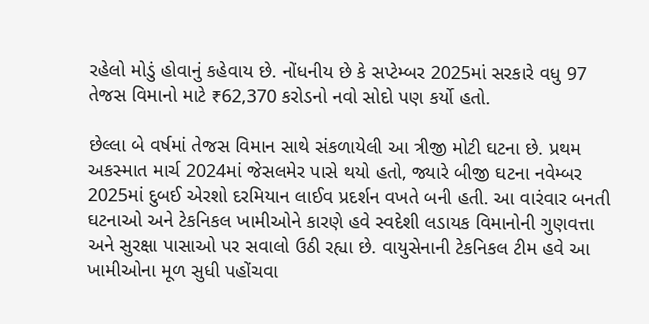રહેલો મોડું હોવાનું કહેવાય છે. નોંધનીય છે કે સપ્ટેમ્બર 2025માં સરકારે વધુ 97 તેજસ વિમાનો માટે ₹62,370 કરોડનો નવો સોદો પણ કર્યો હતો.

છેલ્લા બે વર્ષમાં તેજસ વિમાન સાથે સંકળાયેલી આ ત્રીજી મોટી ઘટના છે. પ્રથમ અકસ્માત માર્ચ 2024માં જેસલમેર પાસે થયો હતો, જ્યારે બીજી ઘટના નવેમ્બર 2025માં દુબઈ એરશો દરમિયાન લાઈવ પ્રદર્શન વખતે બની હતી. આ વારંવાર બનતી ઘટનાઓ અને ટેકનિકલ ખામીઓને કારણે હવે સ્વદેશી લડાયક વિમાનોની ગુણવત્તા અને સુરક્ષા પાસાઓ પર સવાલો ઉઠી રહ્યા છે. વાયુસેનાની ટેકનિકલ ટીમ હવે આ ખામીઓના મૂળ સુધી પહોંચવા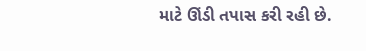માટે ઊંડી તપાસ કરી રહી છે.